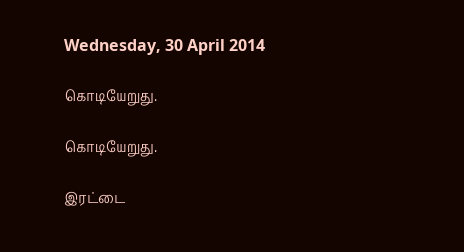Wednesday, 30 April 2014

கொடியேறுது.

கொடியேறுது.

இரட்டை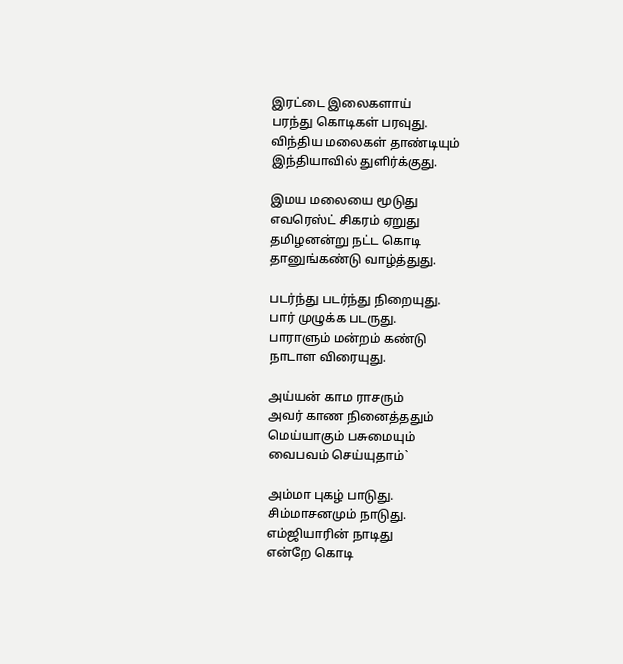இரட்டை இலைகளாய்
பரந்து கொடிகள் பரவுது.
விந்திய மலைகள் தாண்டியும்
இந்தியாவில் துளிர்க்குது.

இமய மலையை மூடுது
எவரெஸ்ட் சிகரம் ஏறுது
தமிழனன்று நட்ட கொடி
தானுங்கண்டு வாழ்த்துது.

படர்ந்து படர்ந்து நிறையுது.
பார் முழுக்க படருது.
பாராளும் மன்றம் கண்டு
நாடாள விரையுது.

அய்யன் காம ராசரும்
அவர் காண நினைத்ததும்
மெய்யாகும் பசுமையும்
வைபவம் செய்யுதாம்`

அம்மா புகழ் பாடுது.
சிம்மாசனமும் நாடுது.
எம்ஜியாரின் நாடிது
என்றே கொடி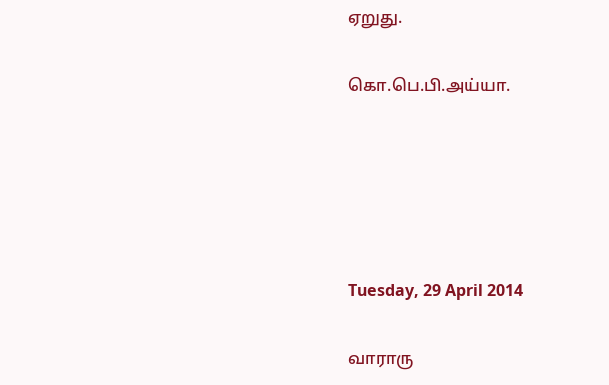ஏறுது.

கொ.பெ.பி.அய்யா.





Tuesday, 29 April 2014

வாராரு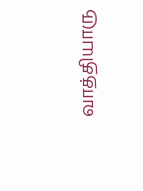வாத்தியாரு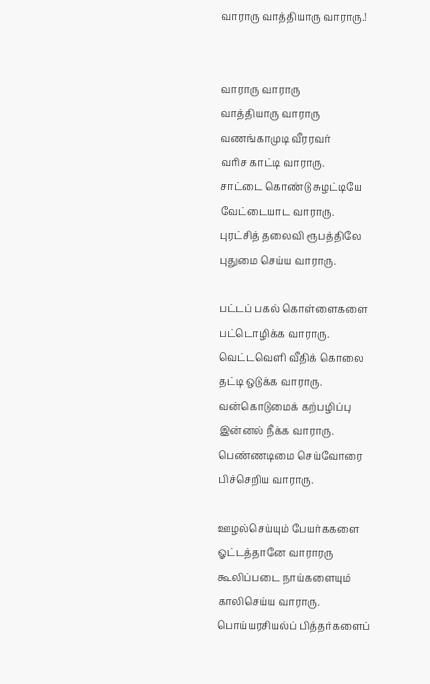வாராரு வாத்தியாரு வாராரு.!


வாராரு வாராரு
வாத்தியாரு வாராரு
வணங்காமுடி வீரரவர்
வரிச காட்டி வாராரு.
சாட்டை கொண்டு சுழட்டியே
வேட்டையாட வாராரு.
புரட்சித் தலைவி ரூபத்திலே
புதுமை செய்ய வாராரு.

பட்டப் பகல் கொள்ளைகளை
பட்டொழிக்க வாராரு.
வெட்டவெளி வீதிக் கொலை
தட்டி ஒடுக்க வாராரு.
வன்கொடுமைக் கற்பழிப்பு
இன்னல் நீக்க வாராரு.
பெண்ணடிமை செய்வோரை
பிச்செறிய வாராரு.

ஊழல்செய்யும் பேயர்ககளை
ஓட்டத்தானே வாராரரு
கூலிப்படை நாய்களையும்
காலிசெய்ய வாராரு.
பொய்யரசியல்ப் பித்தர்களைப்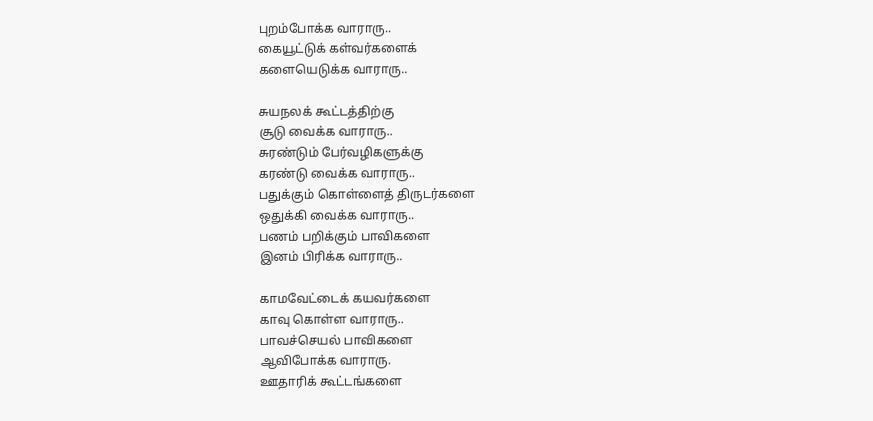புறம்போக்க வாராரு..
கையூட்டுக் கள்வர்களைக்
களையெடுக்க வாராரு..

சுயநலக் கூட்டத்திற்கு
சூடு வைக்க வாராரு..
சுரண்டும் பேர்வழிகளுக்கு
கரண்டு வைக்க வாராரு..
பதுக்கும் கொள்ளைத் திருடர்களை
ஒதுக்கி வைக்க வாராரு..
பணம் பறிக்கும் பாவிகளை
இனம் பிரிக்க வாராரு..

காமவேட்டைக் கயவர்களை
காவு கொள்ள வாராரு..
பாவச்செயல் பாவிகளை
ஆவிபோக்க வாராரு.
ஊதாரிக் கூட்டங்களை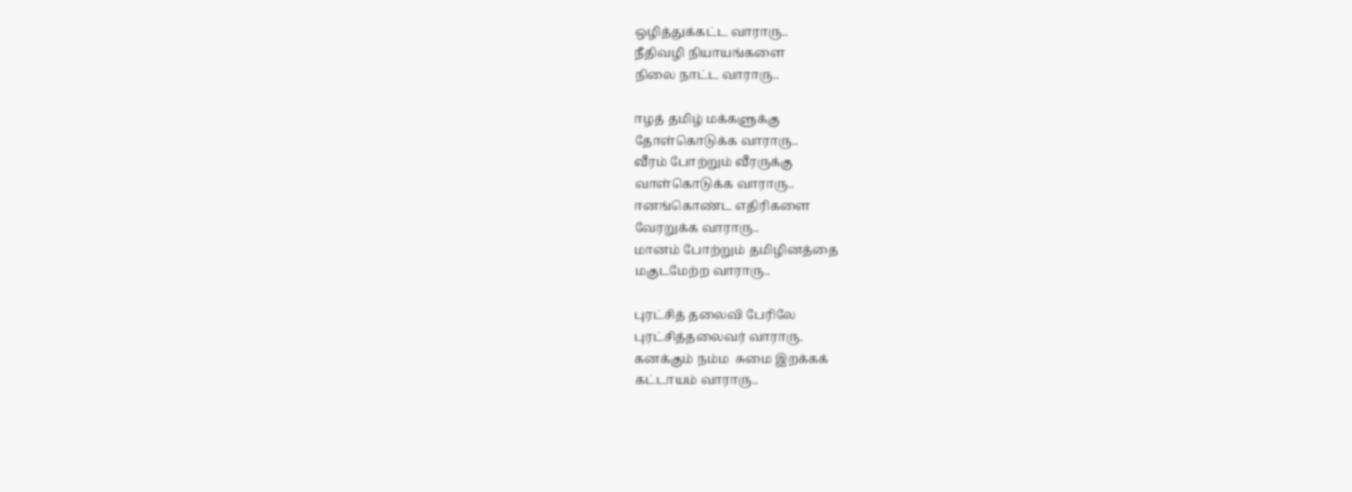ஒழித்துக்கட்ட வாராரு..
நீதிவழி நியாயங்களை
நிலை நாட்ட வாராரு..

ஈழத் தமிழ் மக்களுக்கு
தோள்கொடுக்க வாராரு..
வீரம் போற்றும் வீரருக்கு
வாள்கொடுக்க வாராரு..
ஈனங்கொண்ட எதிரிகளை
வேரறுக்க வாராரு..
மானம் போற்றும் தமிழினத்தை
மகுடமேற்ற வாராரு..

புரட்சித் தலைவி பேரிலே
புரட்சித்தலைவர் வாராரு.
கனக்கும் நம்ம  சுமை இறக்கக்
கட்டாயம் வாராரு..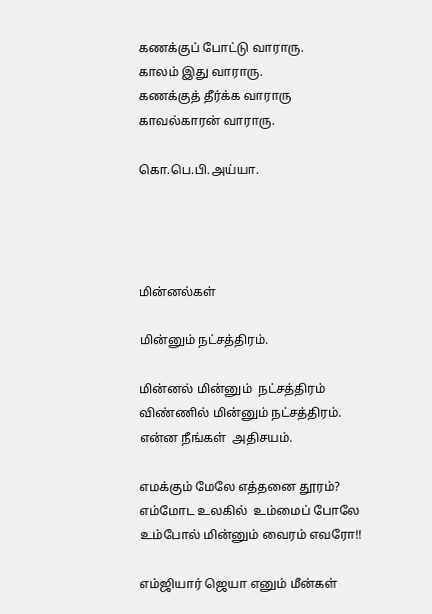கணக்குப் போட்டு வாராரு.
காலம் இது வாராரு.
கணக்குத் தீர்க்க வாராரு
காவல்காரன் வாராரு.

கொ.பெ.பி.அய்யா.




மின்னல்கள்

மின்னும் நட்சத்திரம்.

மின்னல் மின்னும்  நட்சத்திரம்
விண்ணில் மின்னும் நட்சத்திரம்.
என்ன நீங்கள்  அதிசயம்.

எமக்கும் மேலே எத்தனை தூரம்?
எம்மோட உலகில்  உம்மைப் போலே
உம்போல் மின்னும் வைரம் எவரோ!!

எம்ஜியார் ஜெயா எனும் மீன்கள்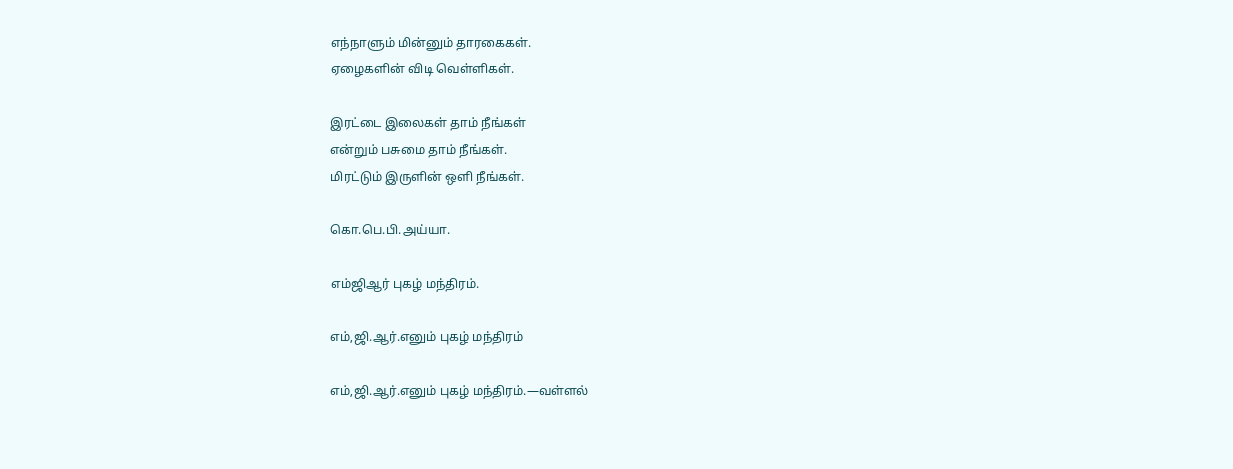எந்நாளும் மின்னும் தாரகைகள்.
ஏழைகளின் விடி வெள்ளிகள்.

இரட்டை இலைகள் தாம் நீங்கள்
என்றும் பசுமை தாம் நீங்கள்.
மிரட்டும் இருளின் ஒளி நீங்கள்.

கொ.பெ.பி.அய்யா.

எம்ஜிஆர் புகழ் மந்திரம்.

எம்,ஜி.ஆர்.எனும் புகழ் மந்திரம்

எம்,ஜி.ஆர்.எனும் புகழ் மந்திரம்.—வள்ளல்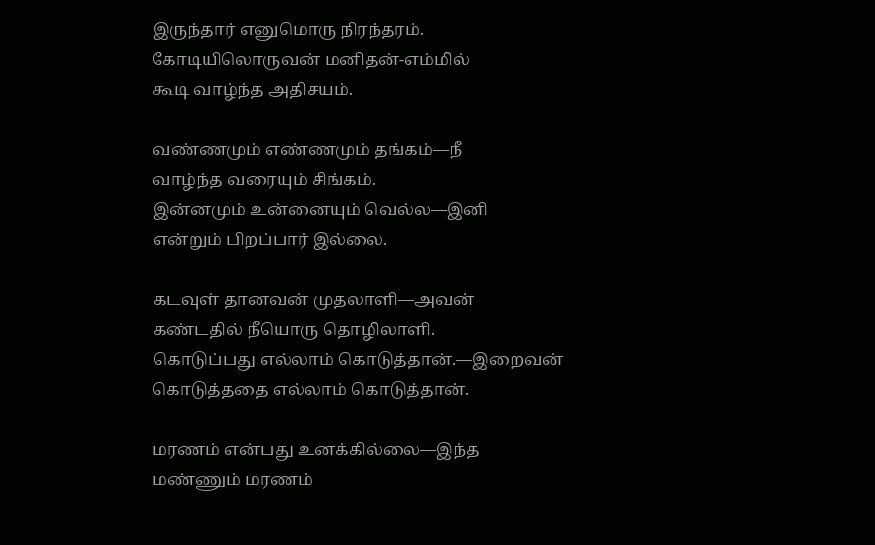இருந்தார் எனுமொரு நிரந்தரம்.
கோடியிலொருவன் மனிதன்-எம்மில்
கூடி வாழ்ந்த அதிசயம்.

வண்ணமும் எண்ணமும் தங்கம்—நீ
வாழ்ந்த வரையும் சிங்கம்.
இன்னமும் உன்னையும் வெல்ல—இனி
என்றும் பிறப்பார் இல்லை.

கடவுள் தானவன் முதலாளி—அவன்
கண்டதில் நீயொரு தொழிலாளி.
கொடுப்பது எல்லாம் கொடுத்தான்.—இறைவன்
கொடுத்ததை எல்லாம் கொடுத்தான்.

மரணம் என்பது உனக்கில்லை—இந்த
மண்ணும் மரணம்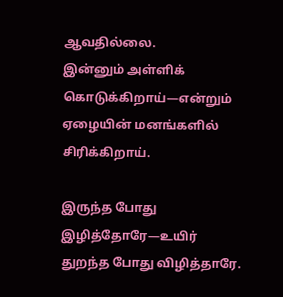ஆவதில்லை.
இன்னும் அள்ளிக் கொடுக்கிறாய்—என்றும்
ஏழையின் மனங்களில் சிரிக்கிறாய்.

இருந்த போது இழித்தோரே—உயிர்
துறந்த போது விழித்தாரே.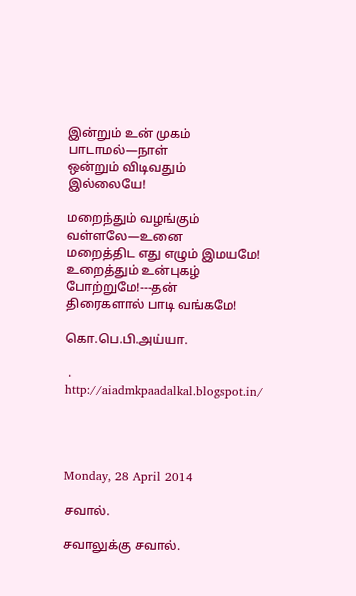இன்றும் உன் முகம் பாடாமல்—நாள்
ஒன்றும் விடிவதும் இல்லையே!

மறைந்தும் வழங்கும் வள்ளலே—உனை
மறைத்திட எது எழும் இமயமே!
உறைத்தும் உன்புகழ் போற்றுமே!---தன்
திரைகளால் பாடி வங்கமே!

கொ.பெ.பி.அய்யா.

 .
http://aiadmkpaadalkal.blogspot.in/




Monday, 28 April 2014

சவால்.

சவாலுக்கு சவால்.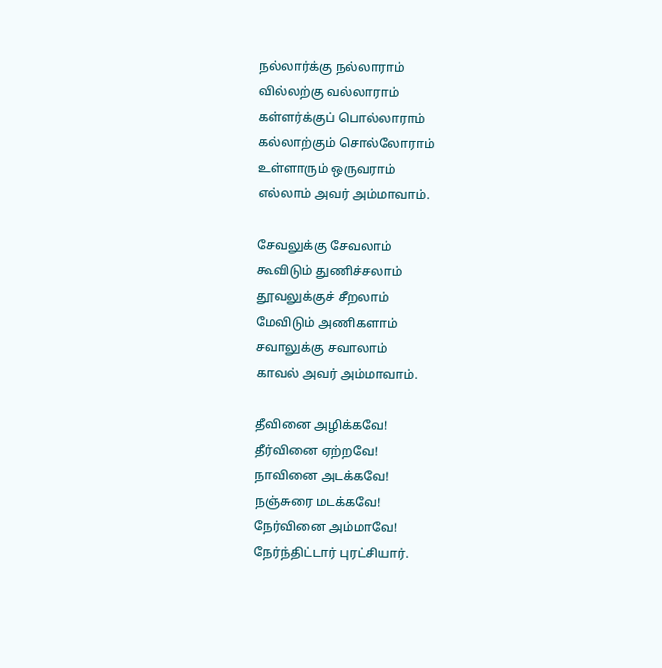நல்லார்க்கு நல்லாராம்
வில்லற்கு வல்லாராம்
கள்ளர்க்குப் பொல்லாராம்
கல்லாற்கும் சொல்லோராம்
உள்ளாரும் ஒருவராம்
எல்லாம் அவர் அம்மாவாம்.

சேவலுக்கு சேவலாம்
கூவிடும் துணிச்சலாம்
தூவலுக்குச் சீறலாம்
மேவிடும் அணிகளாம்
சவாலுக்கு சவாலாம்
காவல் அவர் அம்மாவாம்.

தீவினை அழிக்கவே!
தீர்வினை ஏற்றவே!
நாவினை அடக்கவே!
நஞ்சுரை மடக்கவே!
நேர்வினை அம்மாவே!
நேர்ந்திட்டார் புரட்சியார்.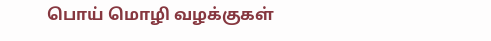பொய் மொழி வழக்குகள்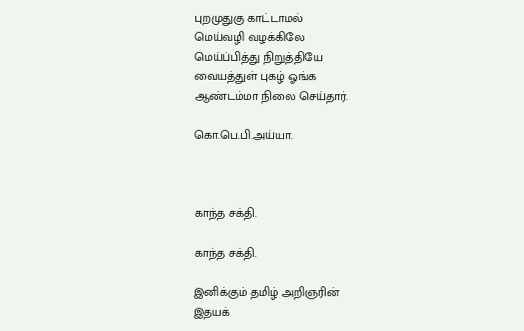புறமுதுகு காட்டாமல்
மெய்வழி வழக்கிலே
மெய்ப்பித்து நிறுத்தியே
வையத்துள் புகழ் ஓங்க
ஆண்டம்மா நிலை செய்தார்.

கொ.பெ.பி.அய்யா.



காந்த சக்தி.

காந்த சக்தி.

இனிக்கும் தமிழ் அறிஞரின்
இதயக்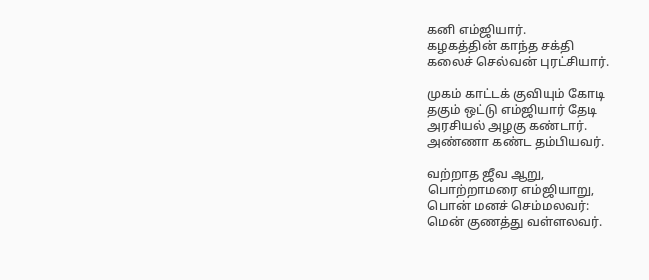கனி எம்ஜியார்.
கழகத்தின் காந்த சக்தி
கலைச் செல்வன் புரட்சியார்.

முகம் காட்டக் குவியும் கோடி
தகும் ஒட்டு எம்ஜியார் தேடி
அரசியல் அழகு கண்டார்.
அண்ணா கண்ட தம்பியவர்.

வற்றாத ஜீவ ஆறு,
பொற்றாமரை எம்ஜியாறு,
பொன் மனச் செம்மலவர்:
மென் குணத்து வள்ளலவர்.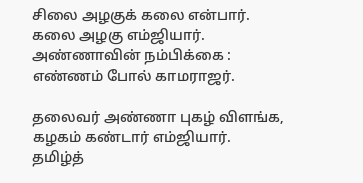சிலை அழகுக் கலை என்பார்.
கலை அழகு எம்ஜியார்.
அண்ணாவின் நம்பிக்கை :
எண்ணம் போல் காமராஜர்.

தலைவர் அண்ணா புகழ் விளங்க,
கழகம் கண்டார் எம்ஜியார்.
தமிழ்த்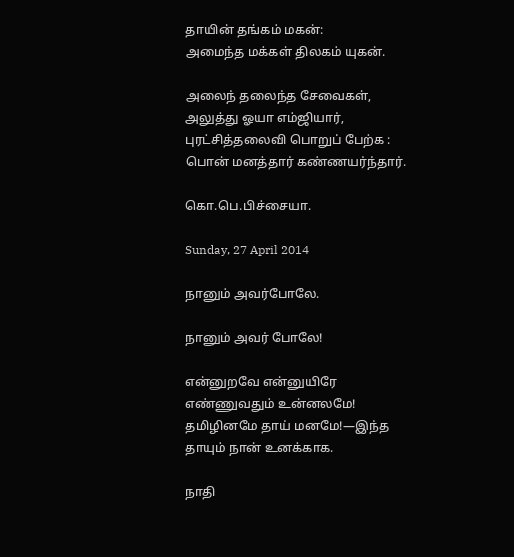தாயின் தங்கம் மகன்:
அமைந்த மக்கள் திலகம் யுகன்.

அலைந் தலைந்த சேவைகள்,
அலுத்து ஓயா எம்ஜியார்,
புரட்சித்தலைவி பொறுப் பேற்க :
பொன் மனத்தார் கண்ணயர்ந்தார்.

கொ.பெ.பிச்சையா.

Sunday, 27 April 2014

நானும் அவர்போலே.

நானும் அவர் போலே!

என்னுறவே என்னுயிரே
எண்ணுவதும் உன்னலமே!
தமிழினமே தாய் மனமே!—இந்த
தாயும் நான் உனக்காக.

நாதி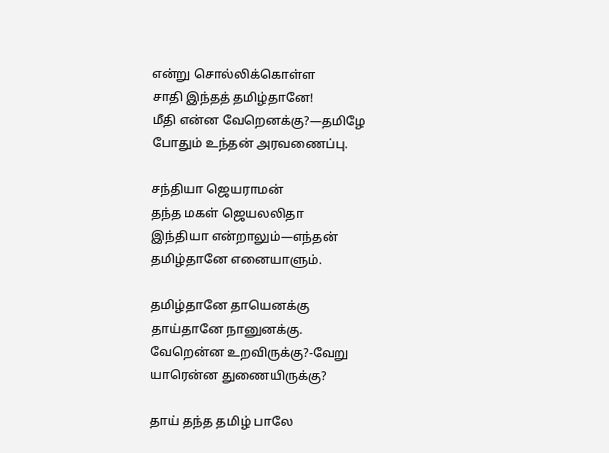என்று சொல்லிக்கொள்ள
சாதி இந்தத் தமிழ்தானே!
மீதி என்ன வேறெனக்கு?—தமிழே
போதும் உந்தன் அரவணைப்பு.

சந்தியா ஜெயராமன்
தந்த மகள் ஜெயலலிதா
இந்தியா என்றாலும்—எந்தன்
தமிழ்தானே எனையாளும்.

தமிழ்தானே தாயெனக்கு
தாய்தானே நானுனக்கு.
வேறென்ன உறவிருக்கு?-வேறு
யாரென்ன துணையிருக்கு?

தாய் தந்த தமிழ் பாலே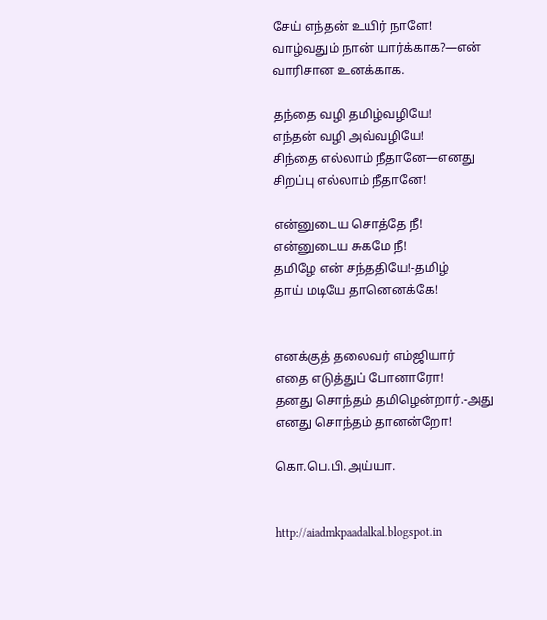சேய் எந்தன் உயிர் நாளே!
வாழ்வதும் நான் யார்க்காக?—என்
வாரிசான உனக்காக.

தந்தை வழி தமிழ்வழியே!
எந்தன் வழி அவ்வழியே!
சிந்தை எல்லாம் நீதானே—எனது
சிறப்பு எல்லாம் நீதானே!

என்னுடைய சொத்தே நீ!
என்னுடைய சுகமே நீ!
தமிழே என் சந்ததியே!-தமிழ்
தாய் மடியே தானெனக்கே!


எனக்குத் தலைவர் எம்ஜியார்
எதை எடுத்துப் போனாரோ!
தனது சொந்தம் தமிழென்றார்.-அது
எனது சொந்தம் தானன்றோ!

கொ.பெ.பி.அய்யா.


http://aiadmkpaadalkal.blogspot.in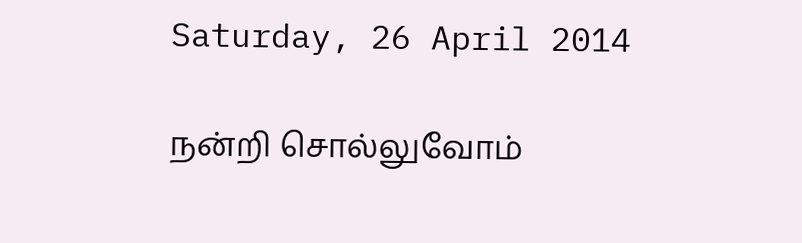Saturday, 26 April 2014

நன்றி சொல்லுவோம்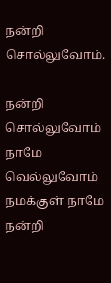நன்றி சொல்லுவோம்.

நன்றி சொல்லுவோம் நாமே வெல்லுவோம்
நமக்குள் நாமே நன்றி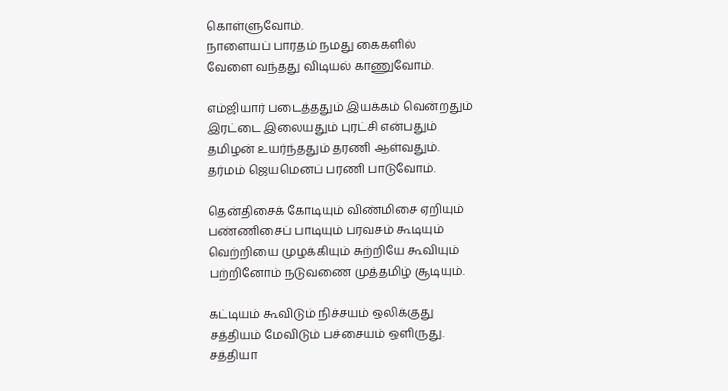கொள்ளுவோம்.
நாளையப் பாரதம் நமது கைகளில்
வேளை வந்தது விடியல் காணுவோம்.

எம்ஜியார் படைத்ததும் இயக்கம் வென்றதும்
இரட்டை இலையதும் புரட்சி என்பதும்
தமிழன் உயர்ந்ததும் தரணி ஆள்வதும்.
தர்மம் ஜெயமெனப் பரணி பாடுவோம்.

தென்திசைக் கோடியும் விண்மிசை ஏறியும்
பண்ணிசைப் பாடியும் பரவசம் கூடியும்
வெற்றியை முழக்கியும் சுற்றியே கூவியும்
பற்றினோம் நடுவணை முத்தமிழ் சூடியும்.

கட்டியம் கூவிடும் நிச்சயம் ஒலிக்குது
சத்தியம் மேவிடும் பச்சையம் ஒளிருது.
சத்தியா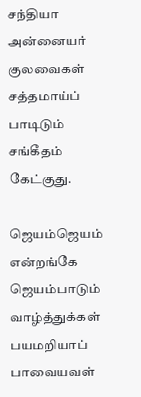சந்தியா அன்னையர் குலவைகள்
சத்தமாய்ப் பாடிடும் சங்கீதம் கேட்குது.

ஜெயம்ஜெயம் என்றங்கே ஜெயம்பாடும் வாழ்த்துக்கள்
பயமறியாப் பாவையவள்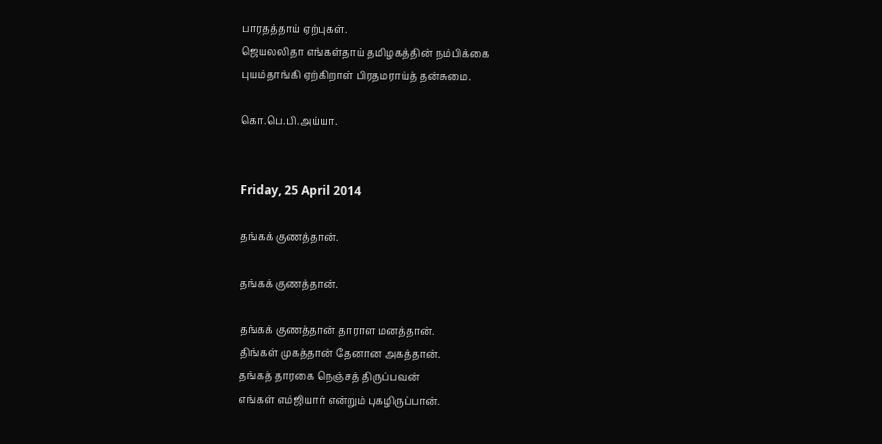பாரதத்தாய் ஏற்புகள்.
ஜெயலலிதா எங்கள்தாய் தமிழகத்தின் நம்பிக்கை
புயம்தாங்கி ஏற்கிறாள் பிரதமராய்த் தன்சுமை.

கொ.பெ.பி.அய்யா.


Friday, 25 April 2014

தங்கக் குணத்தான்.

தங்கக் குணத்தான்.

தங்கக் குணத்தான் தாராள மனத்தான்.
திங்கள் முகத்தான் தேனான அகத்தான்.
தங்கத் தாரகை நெஞ்சத் திருப்பவன்
எங்கள் எம்ஜியார் என்றும் புகழிருப்பான்.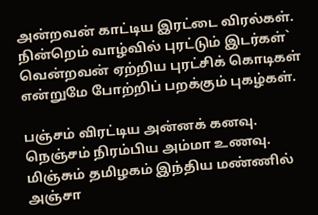அன்றவன் காட்டிய இரட்டை விரல்கள்.
நின்றெம் வாழ்வில் புரட்டும் இடர்கள்`
வென்றவன் ஏற்றிய புரட்சிக் கொடிகள்
என்றுமே போற்றிப் பறக்கும் புகழ்கள்.

பஞ்சம் விரட்டிய அன்னக் கனவு.
நெஞ்சம் நிரம்பிய அம்மா உணவு.
மிஞ்சும் தமிழகம் இந்திய மண்ணில்
அஞ்சா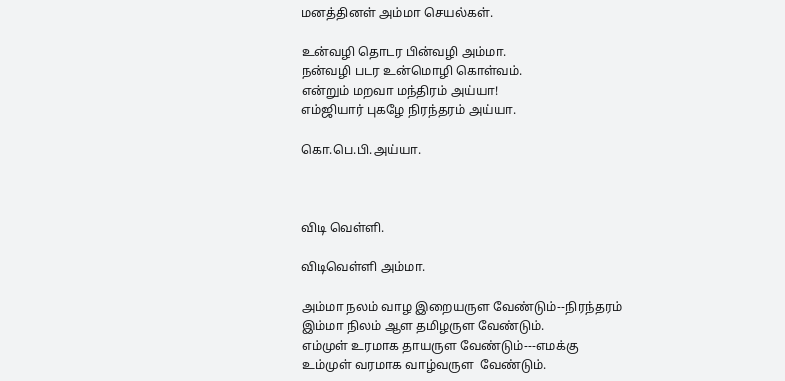மனத்தினள் அம்மா செயல்கள்.

உன்வழி தொடர பின்வழி அம்மா.
நன்வழி படர உன்மொழி கொள்வம்.
என்றும் மறவா மந்திரம் அய்யா!
எம்ஜியார் புகழே நிரந்தரம் அய்யா.

கொ.பெ.பி.அய்யா.



விடி வெள்ளி.

விடிவெள்ளி அம்மா.

அம்மா நலம் வாழ இறையருள வேண்டும்--நிரந்தரம்
இம்மா நிலம் ஆள தமிழருள வேண்டும்.
எம்முள் உரமாக தாயருள வேண்டும்---எமக்கு
உம்முள் வரமாக வாழ்வருள  வேண்டும்.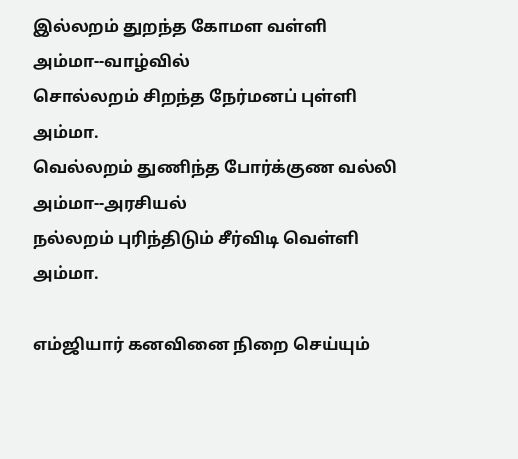இல்லறம் துறந்த கோமள வள்ளி அம்மா--வாழ்வில்
சொல்லறம் சிறந்த நேர்மனப் புள்ளி அம்மா.
வெல்லறம் துணிந்த போர்க்குண வல்லி அம்மா--அரசியல்
நல்லறம் புரிந்திடும் சீர்விடி வெள்ளி அம்மா.

எம்ஜியார் கனவினை நிறை செய்யும்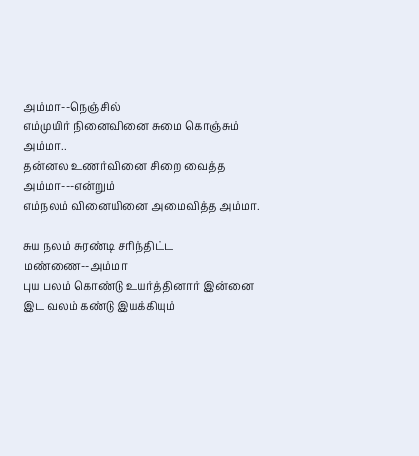அம்மா--நெஞ்சில்
எம்முயிர் நினைவினை சுமை கொஞ்சும் அம்மா..
தன்னல உணர்வினை சிறை வைத்த அம்மா---என்றும்
எம்நலம் வினையினை அமைவித்த அம்மா.

சுய நலம் சுரண்டி சரிந்திட்ட மண்ணை--அம்மா
புய பலம் கொண்டு உயர்த்தினார் இன்னை
இட வலம் கண்டு இயக்கியும்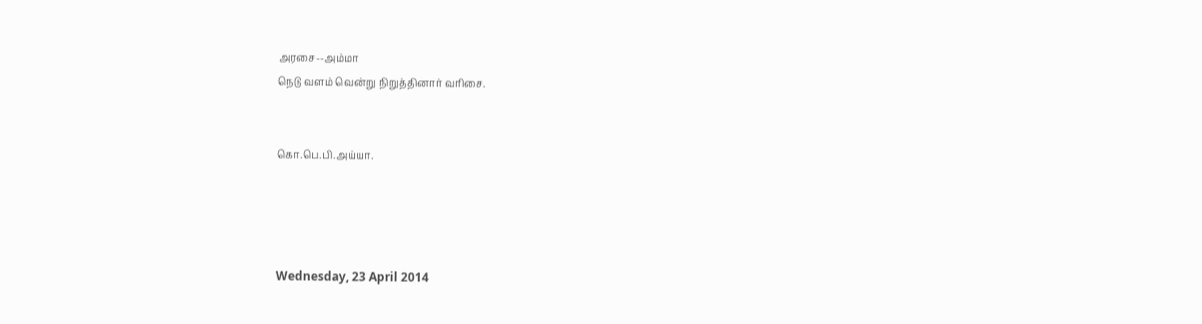அரசை--அம்மா
நெடு வளம் வென்று நிறுத்தினார் வரிசை.


கொ.பெ.பி.அய்யா.




Wednesday, 23 April 2014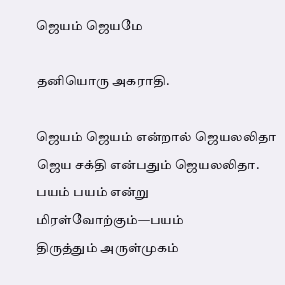ஜெயம் ஜெயமே

தனியொரு அகராதி.

ஜெயம் ஜெயம் என்றால் ஜெயலலிதா
ஜெய சக்தி என்பதும் ஜெயலலிதா.
பயம் பயம் என்று மிரள்வோற்கும்—பயம்
திருத்தும் அருள்முகம்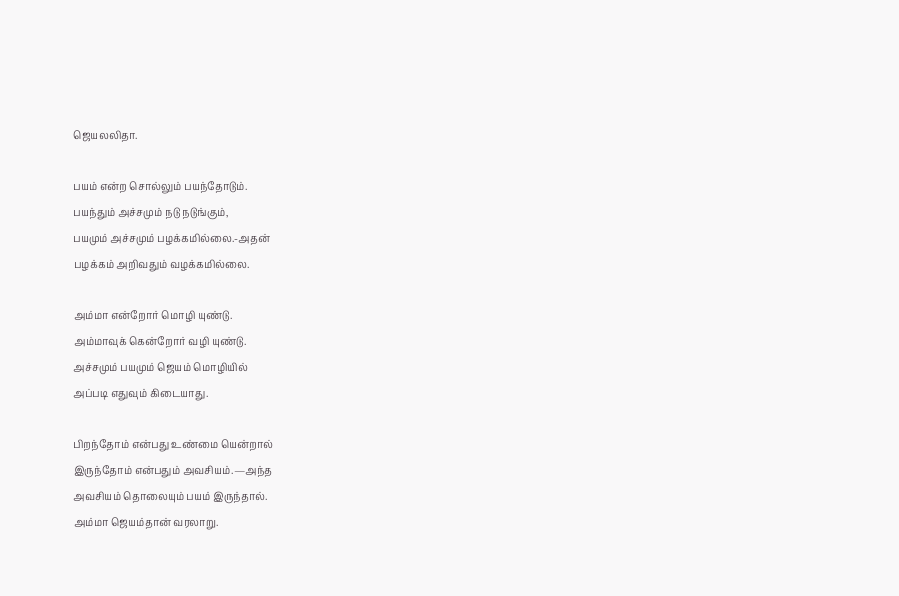ஜெயலலிதா.

பயம் என்ற சொல்லும் பயந்தோடும்.
பயந்தும் அச்சமும் நடு நடுங்கும்,
பயமும் அச்சமும் பழக்கமில்லை.-அதன்
பழக்கம் அறிவதும் வழக்கமில்லை.

அம்மா என்றோர் மொழி யுண்டு.
அம்மாவுக் கென்றோர் வழி யுண்டு.
அச்சமும் பயமும் ஜெயம் மொழியில்
அப்படி எதுவும் கிடையாது.

பிறந்தோம் என்பது உண்மை யென்றால்
இருந்தோம் என்பதும் அவசியம்.—அந்த
அவசியம் தொலையும் பயம் இருந்தால்.
அம்மா ஜெயம்தான் வரலாறு.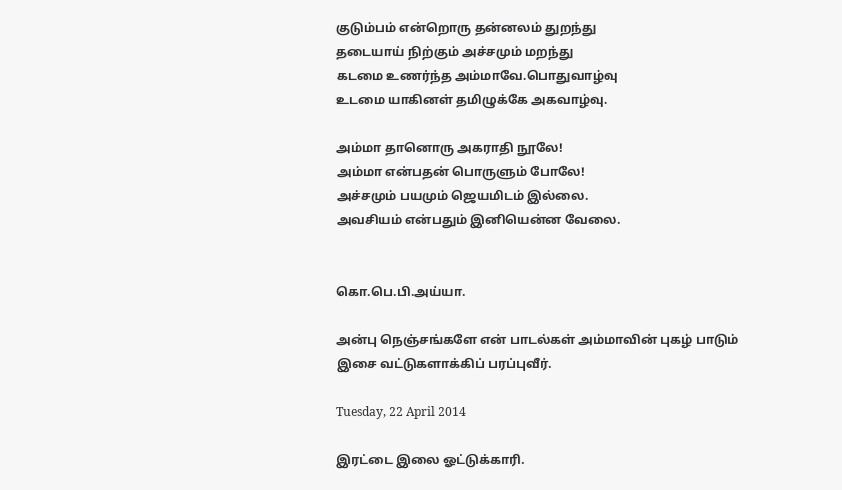குடும்பம் என்றொரு தன்னலம் துறந்து
தடையாய் நிற்கும் அச்சமும் மறந்து
கடமை உணர்ந்த அம்மாவே.பொதுவாழ்வு
உடமை யாகினள் தமிழுக்கே அகவாழ்வு.

அம்மா தானொரு அகராதி நூலே!
அம்மா என்பதன் பொருளும் போலே!
அச்சமும் பயமும் ஜெயமிடம் இல்லை.
அவசியம் என்பதும் இனியென்ன வேலை.


கொ.பெ.பி.அய்யா.

அன்பு நெஞ்சங்களே என் பாடல்கள் அம்மாவின் புகழ் பாடும்
இசை வட்டுகளாக்கிப் பரப்புவீர்.

Tuesday, 22 April 2014

இரட்டை இலை ஓட்டுக்காரி.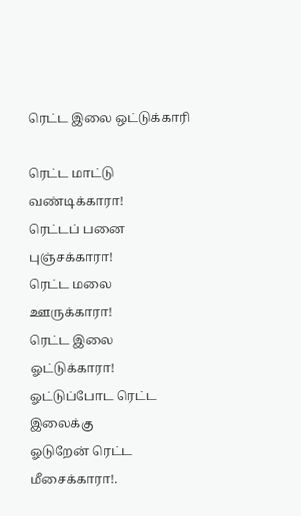ரெட்ட இலை ஒட்டுக்காரி

ரெட்ட மாட்டு வண்டிக்காரா!
ரெட்டப் பனை புஞ்சக்காரா!
ரெட்ட மலை ஊருக்காரா!
ரெட்ட இலை ஓட்டுக்காரா!
ஓட்டுப்போட ரெட்ட இலைக்கு
ஓடுறேன் ரெட்ட மீசைக்காரா!.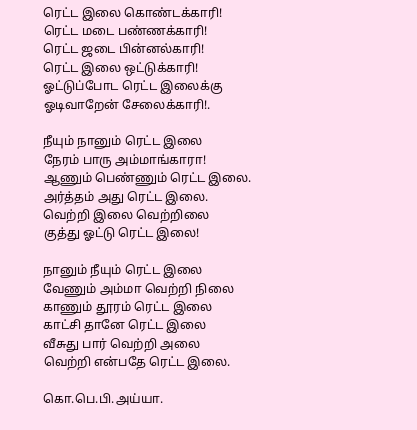ரெட்ட இலை கொண்டக்காரி!
ரெட்ட மடை பண்ணக்காரி!
ரெட்ட ஜடை பின்னல்காரி!
ரெட்ட இலை ஒட்டுக்காரி!
ஓட்டுப்போட ரெட்ட இலைக்கு
ஓடிவாறேன் சேலைக்காரி!.

நீயும் நானும் ரெட்ட இலை
நேரம் பாரு அம்மாங்காரா!
ஆணும் பெண்ணும் ரெட்ட இலை.
அர்த்தம் அது ரெட்ட இலை.
வெற்றி இலை வெற்றிலை
குத்து ஓட்டு ரெட்ட இலை!

நானும் நீயும் ரெட்ட இலை
வேணும் அம்மா வெற்றி நிலை
காணும் தூரம் ரெட்ட இலை
காட்சி தானே ரெட்ட இலை
வீசுது பார் வெற்றி அலை
வெற்றி என்பதே ரெட்ட இலை.

கொ.பெ.பி.அய்யா.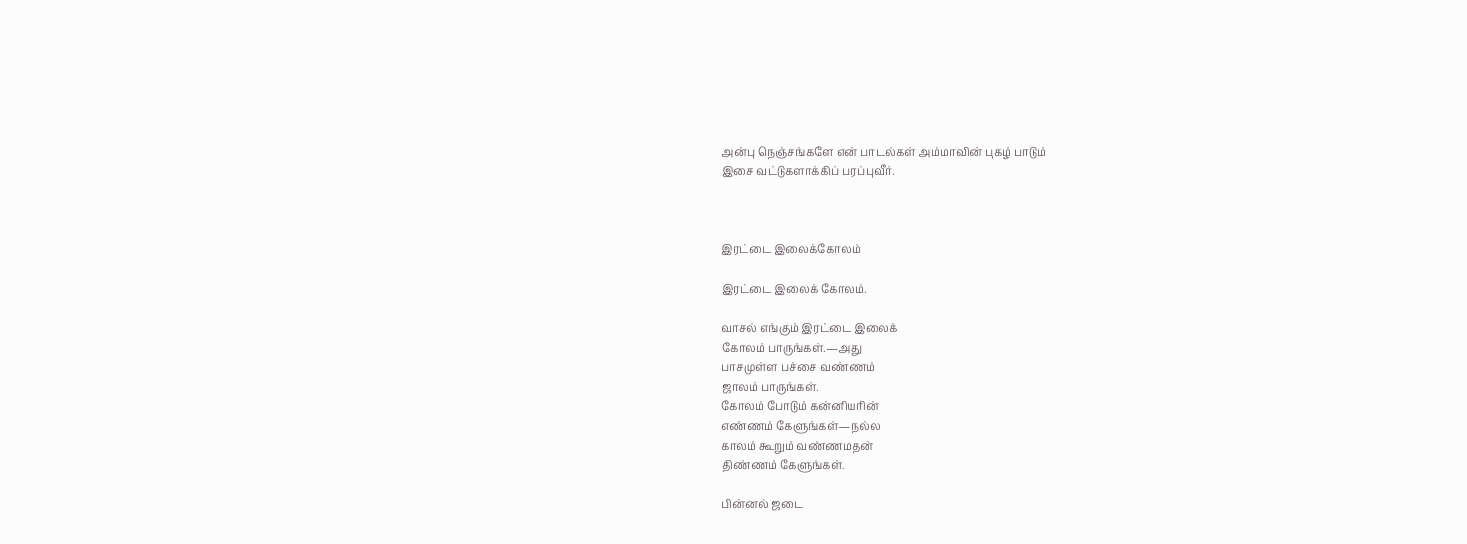அன்பு நெஞ்சங்களே என் பாடல்கள் அம்மாவின் புகழ் பாடும்
இசை வட்டுகளாக்கிப் பரப்புவீர்.



இரட்டை இலைக்கோலம்

இரட்டை இலைக் கோலம்.

வாசல் எங்கும் இரட்டை இலைக்
கோலம் பாருங்கள்.—அது
பாசமுள்ள பச்சை வண்ணம்
ஜாலம் பாருங்கள்.
கோலம் போடும் கன்னியரின்
எண்ணம் கேளுங்கள்—நல்ல
காலம் கூறும் வண்ணமதன்
திண்ணம் கேளுங்கள்.

பின்னல் ஜடை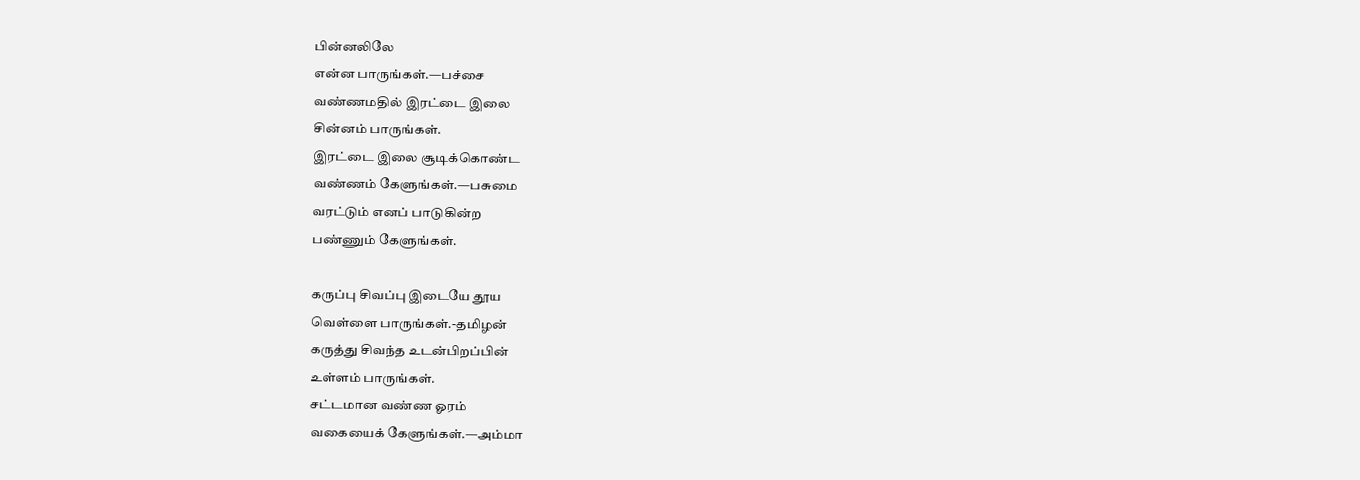பின்னலிலே
என்ன பாருங்கள்.—பச்சை
வண்ணமதில் இரட்டை இலை
சின்னம் பாருங்கள்.
இரட்டை இலை சூடிக்கொண்ட
வண்ணம் கேளுங்கள்.—பசுமை
வரட்டும் எனப் பாடுகின்ற
பண்ணும் கேளுங்கள்.

கருப்பு சிவப்பு இடையே தூய
வெள்ளை பாருங்கள்.-தமிழன்
கருத்து சிவந்த உடன்பிறப்பின்
உள்ளம் பாருங்கள்.
சட்டமான வண்ண ஓரம்
வகையைக் கேளுங்கள்.—அம்மா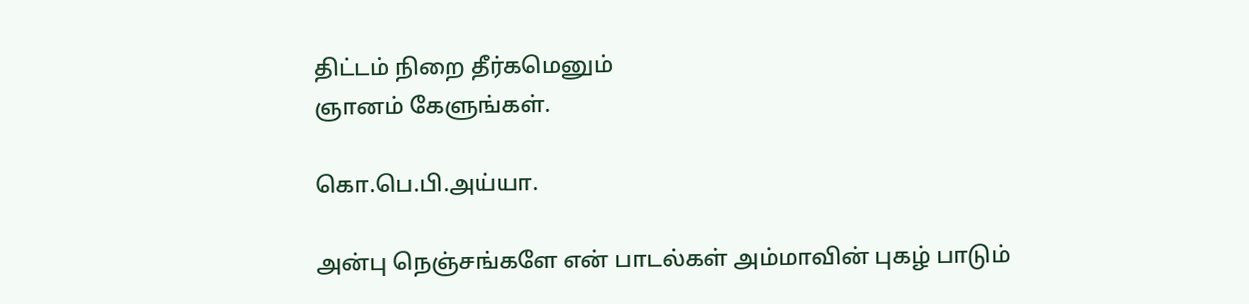திட்டம் நிறை தீர்கமெனும்
ஞானம் கேளுங்கள்.

கொ.பெ.பி.அய்யா.

அன்பு நெஞ்சங்களே என் பாடல்கள் அம்மாவின் புகழ் பாடும்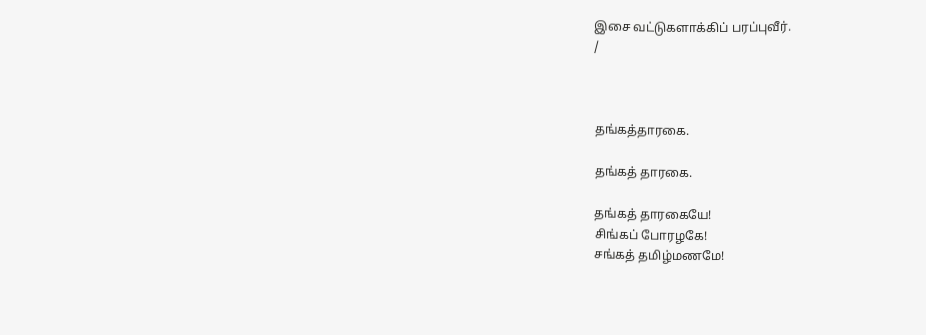இசை வட்டுகளாக்கிப் பரப்புவீர்.
/



தங்கத்தாரகை.

தங்கத் தாரகை.

தங்கத் தாரகையே!
சிங்கப் போரழகே!
சங்கத் தமிழ்மணமே!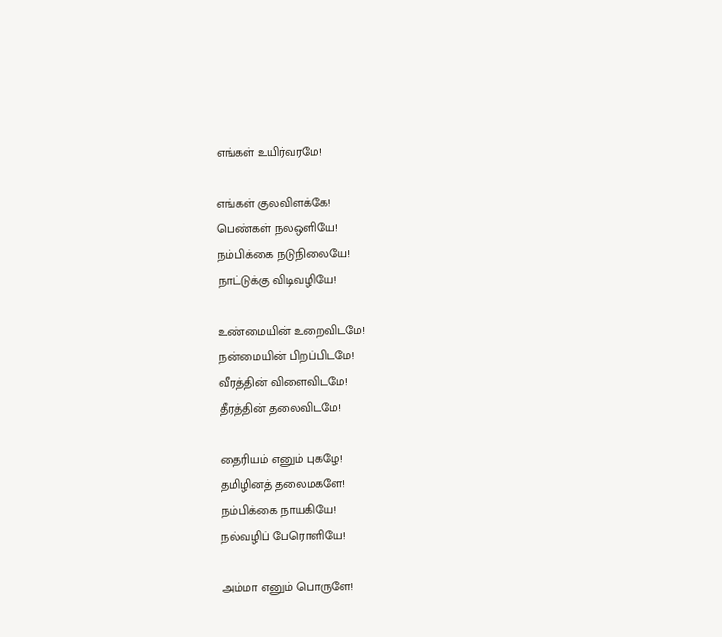எங்கள் உயிர்வரமே!

எங்கள் குலவிளக்கே!
பெண்கள் நலஒளியே!
நம்பிக்கை நடுநிலையே!
நாட்டுக்கு விடிவழியே!

உண்மையின் உறைவிடமே!
நன்மையின் பிறப்பிடமே!
வீரத்தின் விளைவிடமே!
தீரத்தின் தலைவிடமே!

தைரியம் எனும் புகழே!
தமிழினத் தலைமகளே!
நம்பிக்கை நாயகியே!
நல்வழிப் பேரொளியே!

அம்மா எனும் பொருளே!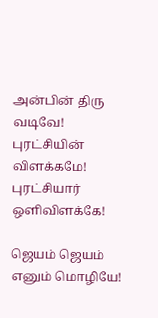அன்பின் திரு வடிவே!
புரட்சியின் விளக்கமே!
புரட்சியார் ஒளிவிளக்கே!

ஜெயம் ஜெயம் எனும் மொழியே!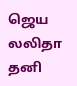ஜெய லலிதா தனி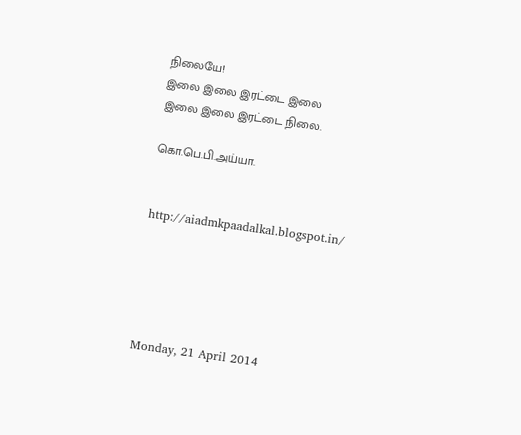நிலையே!
இலை இலை இரட்டை இலை
இலை இலை இரட்டை நிலை.

கொ.பெ.பி.அய்யா.


http://aiadmkpaadalkal.blogspot.in/





Monday, 21 April 2014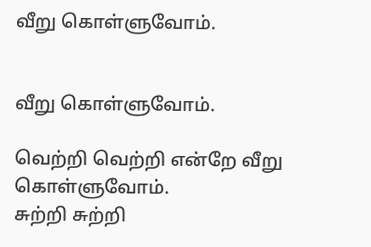வீறு கொள்ளுவோம்.


வீறு கொள்ளுவோம்.

வெற்றி வெற்றி என்றே வீறு கொள்ளுவோம்.
சுற்றி சுற்றி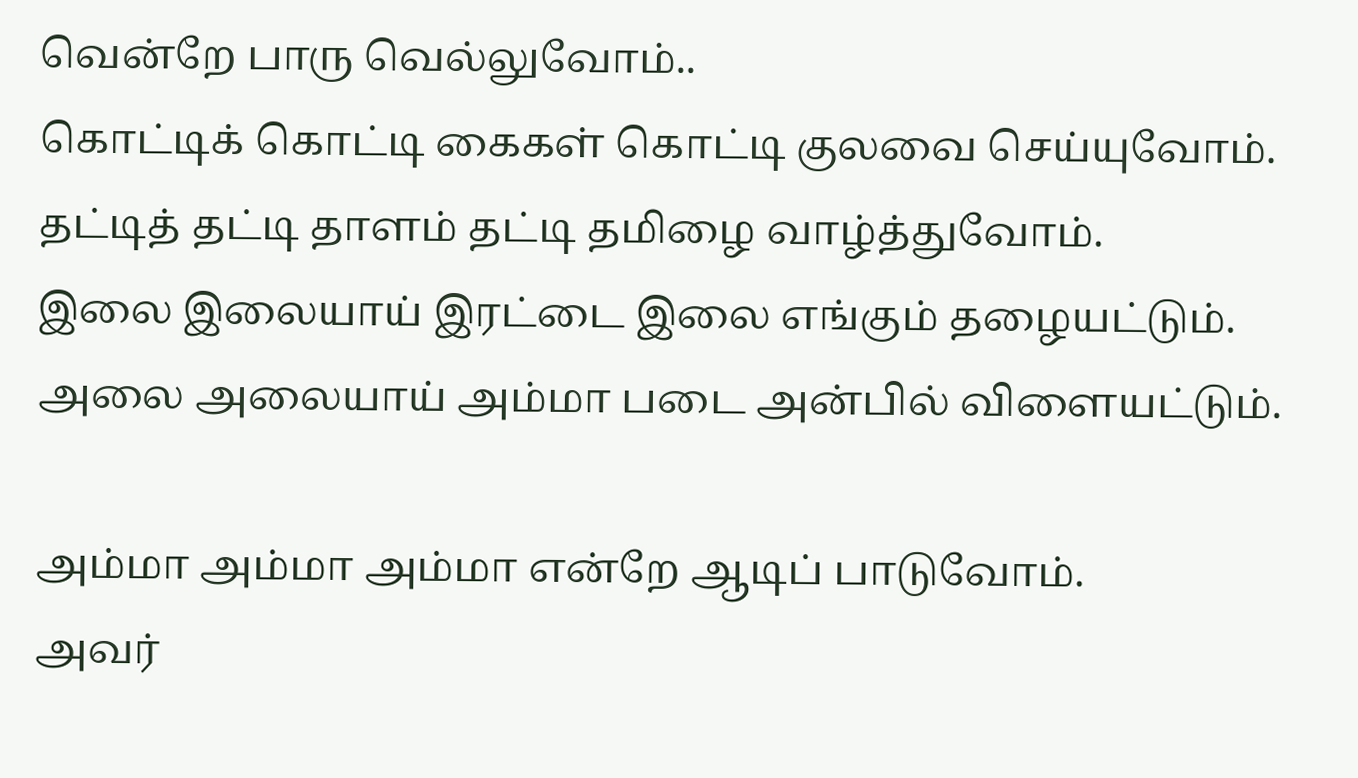வென்றே பாரு வெல்லுவோம்..
கொட்டிக் கொட்டி கைகள் கொட்டி குலவை செய்யுவோம்.
தட்டித் தட்டி தாளம் தட்டி தமிழை வாழ்த்துவோம்.
இலை இலையாய் இரட்டை இலை எங்கும் தழையட்டும்.
அலை அலையாய் அம்மா படை அன்பில் விளையட்டும்.

அம்மா அம்மா அம்மா என்றே ஆடிப் பாடுவோம்.
அவர்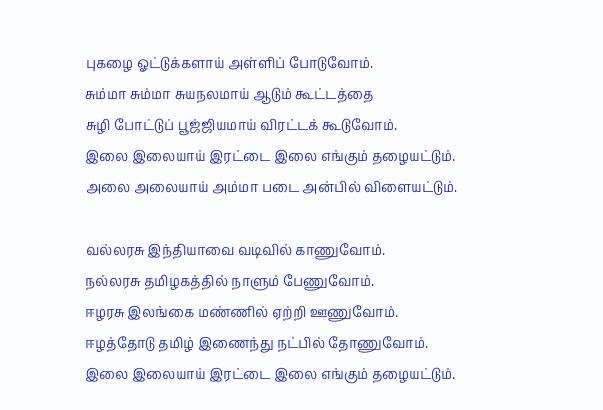புகழை ஓட்டுக்களாய் அள்ளிப் போடுவோம்.
சும்மா சும்மா சுயநலமாய் ஆடும் கூட்டத்தை
சுழி போட்டுப் பூஜ்ஜியமாய் விரட்டக் கூடுவோம்.
இலை இலையாய் இரட்டை இலை எங்கும் தழையட்டும்.
அலை அலையாய் அம்மா படை அன்பில் விளையட்டும்.

வல்லரசு இந்தியாவை வடிவில் காணுவோம்.
நல்லரசு தமிழகத்தில் நாளும் பேணுவோம்.
ஈழரசு இலங்கை மண்ணில் ஏற்றி ஊணுவோம்.
ஈழத்தோடு தமிழ் இணைந்து நட்பில் தோணுவோம்.
இலை இலையாய் இரட்டை இலை எங்கும் தழையட்டும்.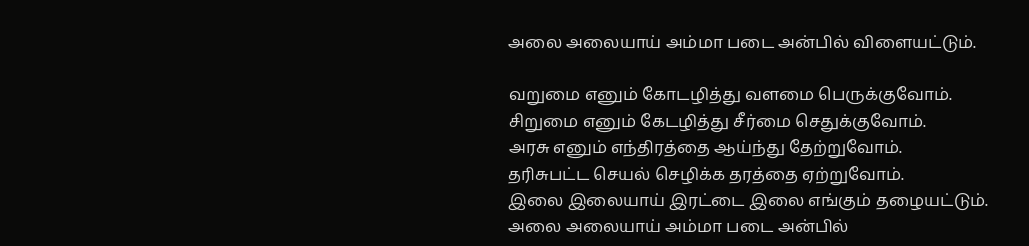அலை அலையாய் அம்மா படை அன்பில் விளையட்டும்.

வறுமை எனும் கோடழித்து வளமை பெருக்குவோம்.
சிறுமை எனும் கேடழித்து சீர்மை செதுக்குவோம்.
அரசு எனும் எந்திரத்தை ஆய்ந்து தேற்றுவோம்.
தரிசுபட்ட செயல் செழிக்க தரத்தை ஏற்றுவோம்.
இலை இலையாய் இரட்டை இலை எங்கும் தழையட்டும்.
அலை அலையாய் அம்மா படை அன்பில்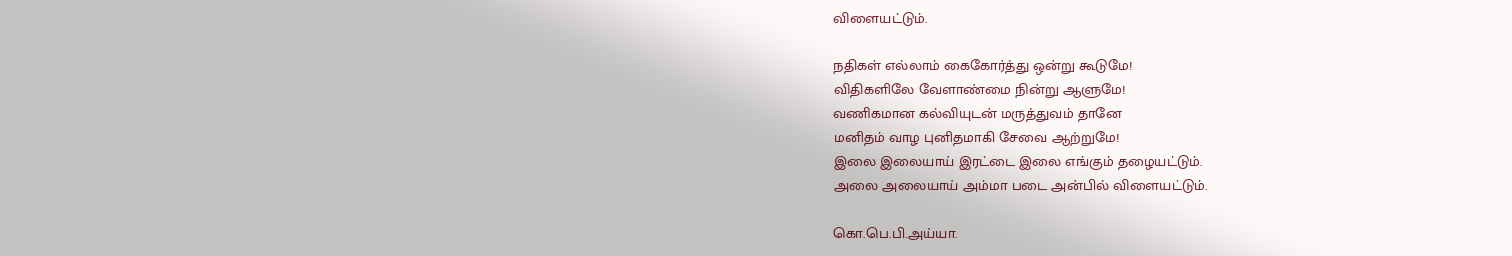விளையட்டும்.

நதிகள் எல்லாம் கைகோர்த்து ஒன்று கூடுமே!
விதிகளிலே வேளாண்மை நின்று ஆளுமே!
வணிகமான கல்வியுடன் மருத்துவம் தானே
மனிதம் வாழ புனிதமாகி சேவை ஆற்றுமே!
இலை இலையாய் இரட்டை இலை எங்கும் தழையட்டும்.
அலை அலையாய் அம்மா படை அன்பில் விளையட்டும்.

கொ.பெ.பி.அய்யா.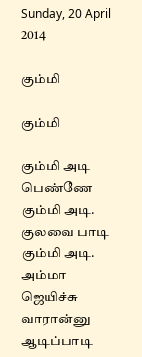Sunday, 20 April 2014

கும்மி

கும்மி

கும்மி அடி பெண்ணே கும்மி அடி.
குலவை பாடி கும்மி அடி.
அம்மா ஜெயிச்சு வாரான்னு
ஆடிப்பாடி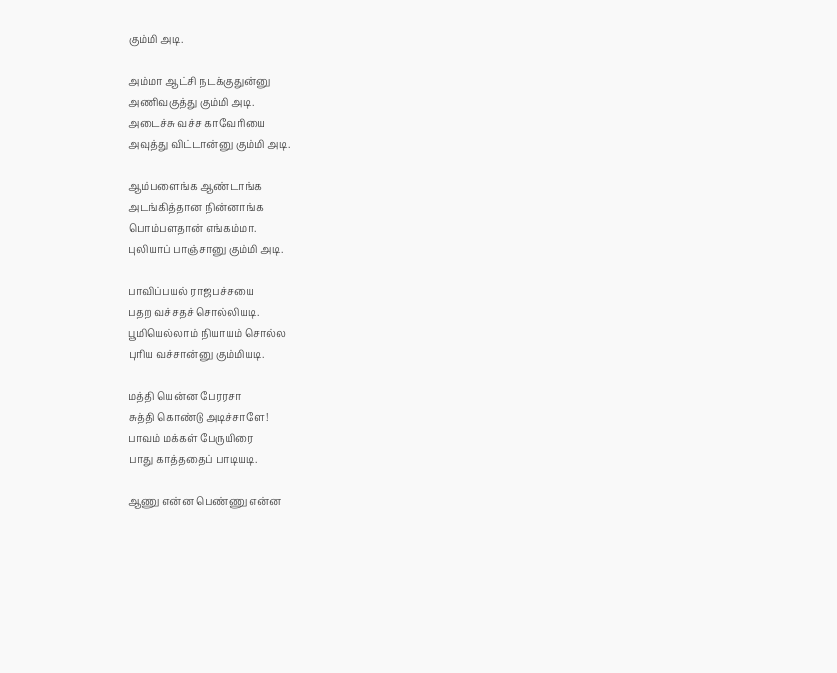கும்மி அடி.

அம்மா ஆட்சி நடக்குதுன்னு
அணிவகுத்து கும்மி அடி.
அடைச்சு வச்ச காவேரியை
அவுத்து விட்டான்னு கும்மி அடி.

ஆம்பளைங்க ஆண்டாங்க
அடங்கித்தான நின்னாங்க
பொம்பளதான் எங்கம்மா.
புலியாப் பாஞ்சானு கும்மி அடி.

பாவிப்பயல் ராஜபச்சயை
பதற வச்சதச் சொல்லியடி.
பூமியெல்லாம் நியாயம் சொல்ல
புரிய வச்சான்னு கும்மியடி.

மத்தி யென்ன பேரரசா
சுத்தி கொண்டு அடிச்சாளே!
பாவம் மக்கள் பேருயிரை
பாது காத்ததைப் பாடியடி.

ஆணு என்ன பெண்ணு என்ன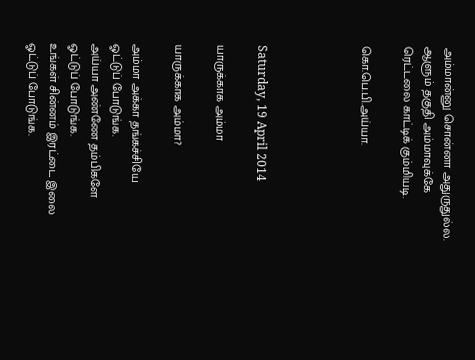அம்மான்னு சொன்னா அதுருதுல்ல.
ஆளும் தகுதி அம்மாவுக்கே
ரெட்டலை காட்டிக் கும்மியடி.

கொ.பெ.பி.அய்யா.




Saturday, 19 April 2014

யாருக்காக அம்மா

யாருக்காக அம்மா?

அம்மா அக்கா தங்கச்சியே
ஓட்டுப் போடுங்க.
அய்யா அண்ணே தம்பிகளே
ஓட்டுப் போடுங்க.
உங்கள் சின்னம் இரட்டை இலை
ஓட்டுப் போடுங்க.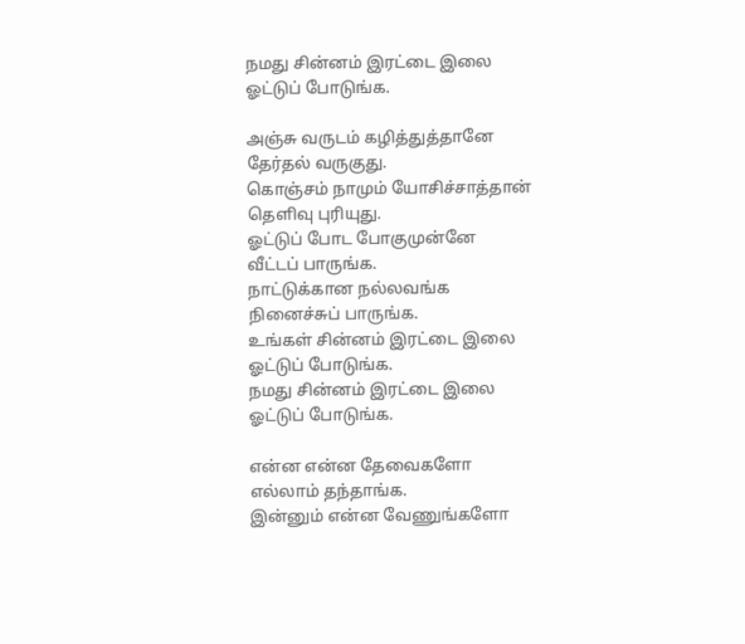நமது சின்னம் இரட்டை இலை
ஓட்டுப் போடுங்க.

அஞ்சு வருடம் கழித்துத்தானே
தேர்தல் வருகுது.
கொஞ்சம் நாமும் யோசிச்சாத்தான்
தெளிவு புரியுது.
ஓட்டுப் போட போகுமுன்னே
வீட்டப் பாருங்க.
நாட்டுக்கான நல்லவங்க
நினைச்சுப் பாருங்க.
உங்கள் சின்னம் இரட்டை இலை
ஓட்டுப் போடுங்க.
நமது சின்னம் இரட்டை இலை
ஓட்டுப் போடுங்க.

என்ன என்ன தேவைகளோ
எல்லாம் தந்தாங்க.
இன்னும் என்ன வேணுங்களோ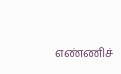எண்ணிச்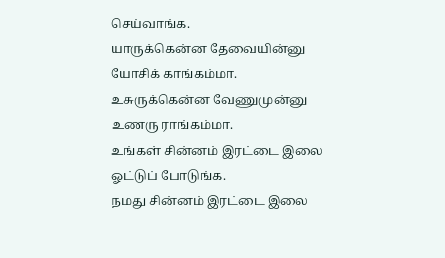செய்வாங்க.
யாருக்கென்ன தேவையின்னு
யோசிக் காங்கம்மா.
உசுருக்கென்ன வேணுமுன்னு
உணரு ராங்கம்மா.
உங்கள் சின்னம் இரட்டை இலை
ஓட்டுப் போடுங்க.
நமது சின்னம் இரட்டை இலை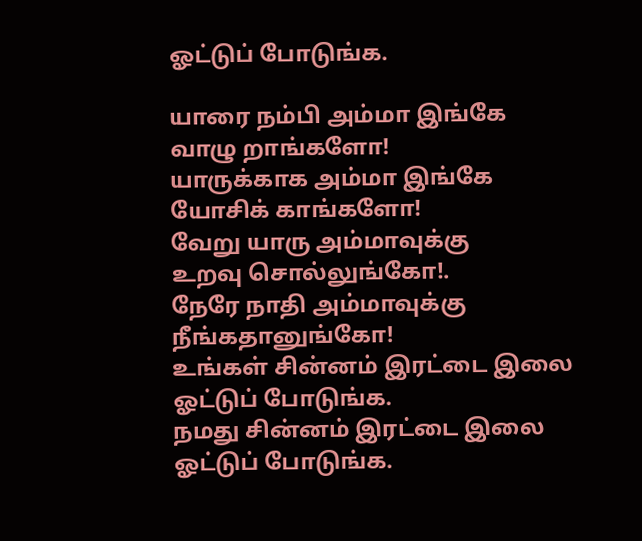ஓட்டுப் போடுங்க.

யாரை நம்பி அம்மா இங்கே
வாழு றாங்களோ!
யாருக்காக அம்மா இங்கே
யோசிக் காங்களோ!
வேறு யாரு அம்மாவுக்கு
உறவு சொல்லுங்கோ!.
நேரே நாதி அம்மாவுக்கு
நீங்கதானுங்கோ!
உங்கள் சின்னம் இரட்டை இலை
ஓட்டுப் போடுங்க.
நமது சின்னம் இரட்டை இலை
ஓட்டுப் போடுங்க.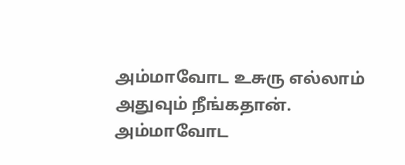அம்மாவோட உசுரு எல்லாம்
அதுவும் நீங்கதான்.
அம்மாவோட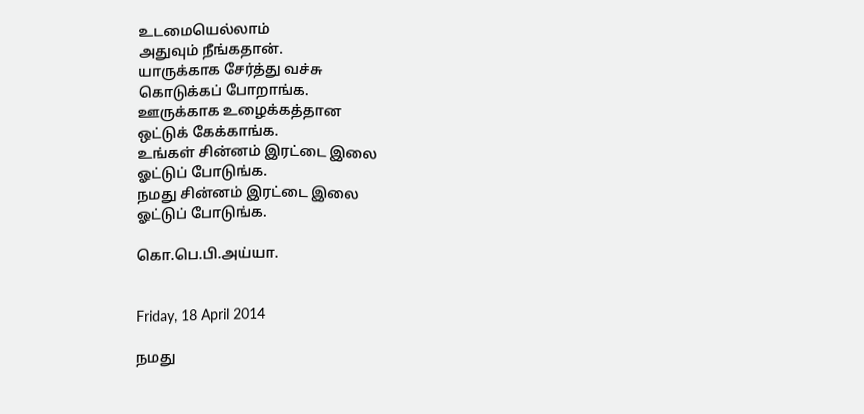உடமையெல்லாம்
அதுவும் நீங்கதான்.
யாருக்காக சேர்த்து வச்சு
கொடுக்கப் போறாங்க.
ஊருக்காக உழைக்கத்தான
ஒட்டுக் கேக்காங்க.
உங்கள் சின்னம் இரட்டை இலை
ஓட்டுப் போடுங்க.
நமது சின்னம் இரட்டை இலை
ஓட்டுப் போடுங்க.

கொ.பெ.பி.அய்யா.


Friday, 18 April 2014

நமது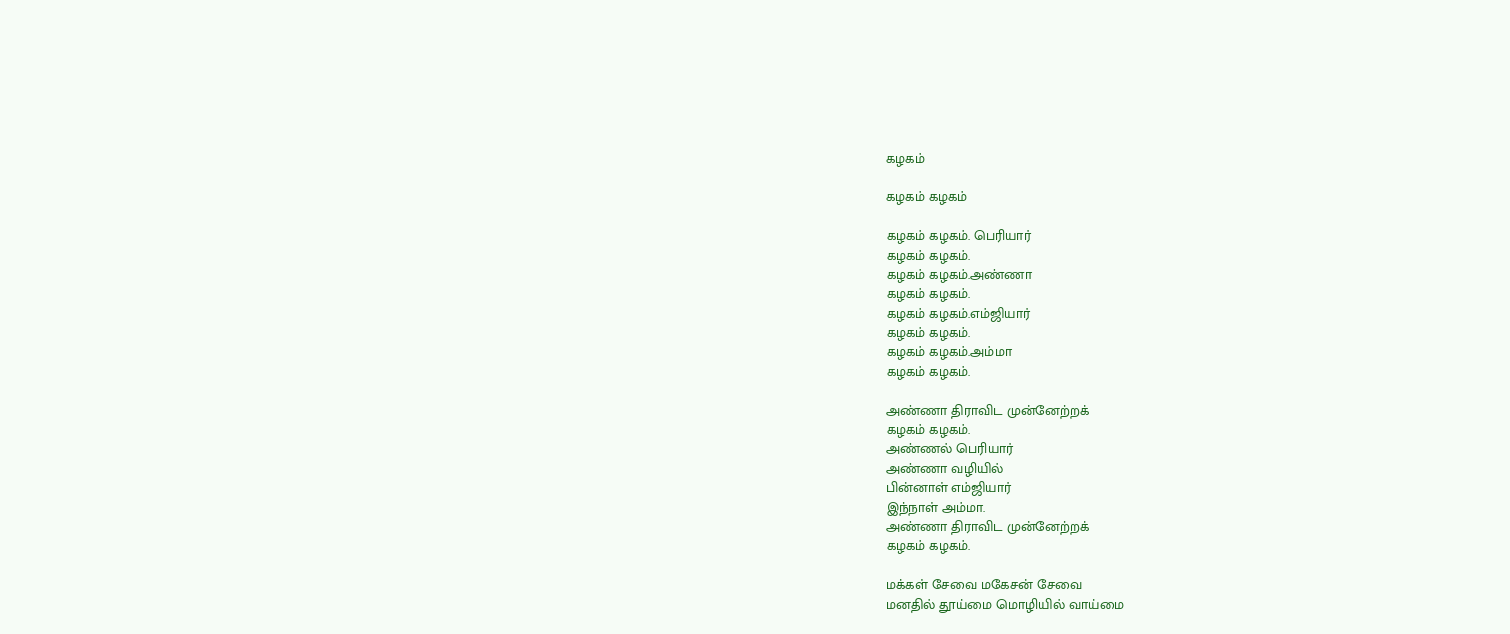கழகம்

கழகம் கழகம்

கழகம் கழகம். பெரியார்
கழகம் கழகம்.
கழகம் கழகம்.அண்ணா
கழகம் கழகம்.
கழகம் கழகம்.எம்ஜியார்
கழகம் கழகம்.
கழகம் கழகம்.அம்மா
கழகம் கழகம்.

அண்ணா திராவிட முன்னேற்றக்
கழகம் கழகம்.
அண்ணல் பெரியார்
அண்ணா வழியில்
பின்னாள் எம்ஜியார்
இந்நாள் அம்மா.
அண்ணா திராவிட முன்னேற்றக்
கழகம் கழகம்.

மக்கள் சேவை மகேசன் சேவை
மனதில் தூய்மை மொழியில் வாய்மை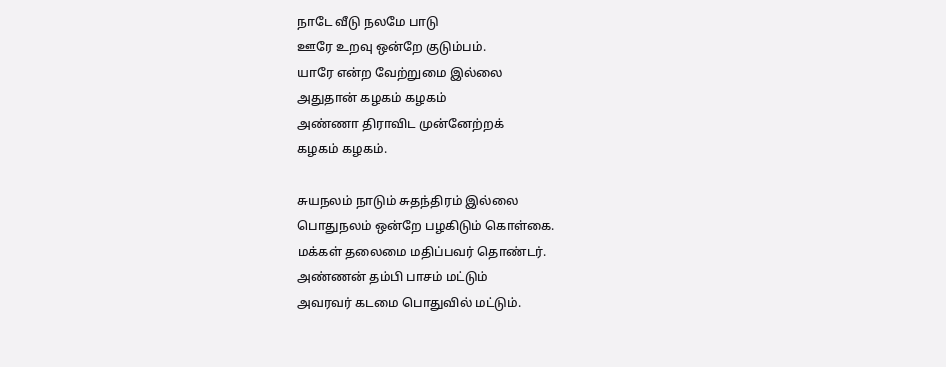நாடே வீடு நலமே பாடு
ஊரே உறவு ஒன்றே குடும்பம்.
யாரே என்ற வேற்றுமை இல்லை
அதுதான் கழகம் கழகம்
அண்ணா திராவிட முன்னேற்றக்
கழகம் கழகம்.

சுயநலம் நாடும் சுதந்திரம் இல்லை
பொதுநலம் ஒன்றே பழகிடும் கொள்கை.
மக்கள் தலைமை மதிப்பவர் தொண்டர்.
அண்ணன் தம்பி பாசம் மட்டும்
அவரவர் கடமை பொதுவில் மட்டும்.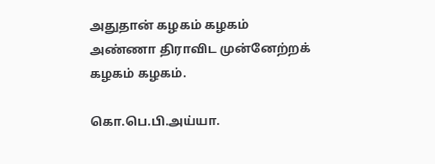அதுதான் கழகம் கழகம்
அண்ணா திராவிட முன்னேற்றக்
கழகம் கழகம்.

கொ.பெ.பி.அய்யா.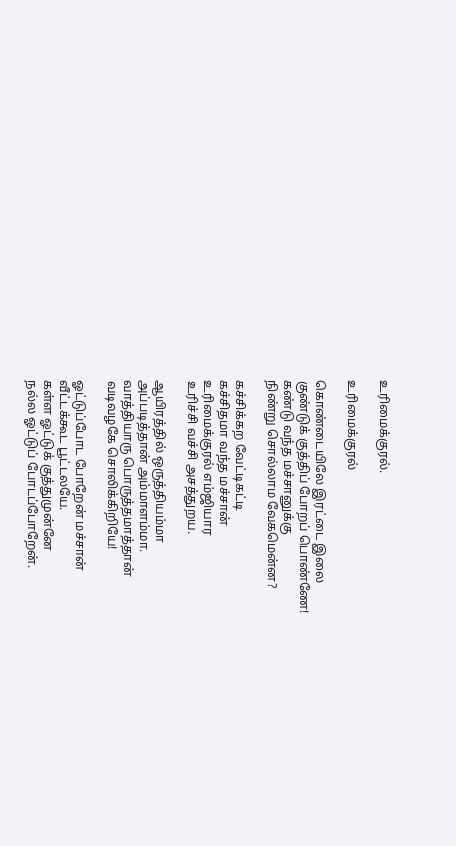உரிமைக்குரல்.

உரிமைக்குரல்

கொண்டையிலே இரட்டை இலை
குண்டுக் குத்திப் போறப் பொண்ணே!
கண்டு வந்த மச்சானுக்கு
நிண்று சொல்லாம வேகமென்ன?

கச்சிக்கற வேட்டிகட்டி
கச்சிதமா வந்த மச்சான்
உரிமைக்குரல் எம்ஜியார
உரிச்சி வச்சி அசத்துறய.

ஆயிரத்தில் ஒருத்தியம்மா
அப்படித்தான் அம்மாளம்மா.
வாத்தியாரு பொருத்தமாத்தான்
வடிவழகே சொலிக்கிறியே!

ஓட்டுப்போட போறேன் மச்சான்
வீட்டக்கூட பூட்டலயே.
கள்ள ஓட்டுக் குத்துமுன்னே
நல்ல ஓட்டுப் போடப்போறேன்.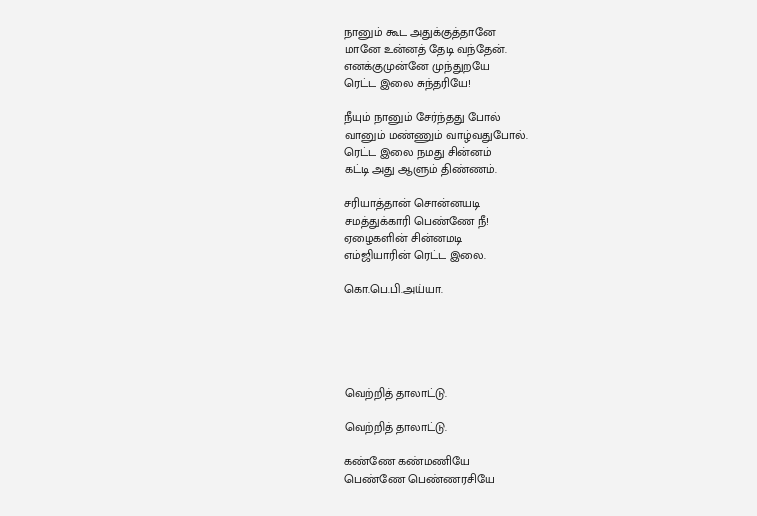நானும் கூட அதுக்குத்தானே
மானே உன்னத் தேடி வந்தேன்.
எனக்குமுன்னே முந்துறயே
ரெட்ட இலை சுந்தரியே!

நீயும் நானும் சேர்ந்தது போல்
வானும் மண்ணும் வாழ்வதுபோல்.
ரெட்ட இலை நமது சின்னம்
கட்டி அது ஆளும் திண்ணம்.

சரியாத்தான் சொன்னயடி
சமத்துக்காரி பெண்ணே நீ!
ஏழைகளின் சின்னமடி
எம்ஜியாரின் ரெட்ட இலை.

கொ.பெ.பி.அய்யா.





வெற்றித் தாலாட்டு.

வெற்றித் தாலாட்டு.

கண்ணே கண்மணியே
பெண்ணே பெண்ணரசியே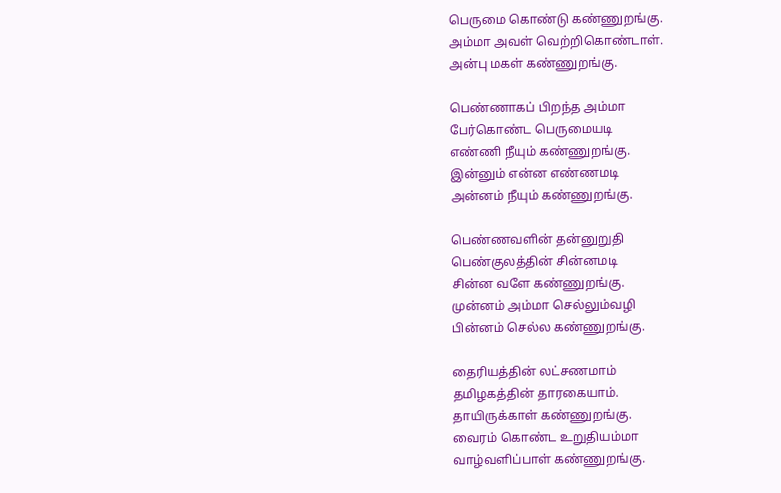பெருமை கொண்டு கண்ணுறங்கு.
அம்மா அவள் வெற்றிகொண்டாள்.
அன்பு மகள் கண்ணுறங்கு.

பெண்ணாகப் பிறந்த அம்மா
பேர்கொண்ட பெருமையடி
எண்ணி நீயும் கண்ணுறங்கு.
இன்னும் என்ன எண்ணமடி
அன்னம் நீயும் கண்ணுறங்கு.

பெண்ணவளின் தன்னுறுதி
பெண்குலத்தின் சின்னமடி
சின்ன வளே கண்ணுறங்கு.
முன்னம் அம்மா செல்லும்வழி
பின்னம் செல்ல கண்ணுறங்கு.

தைரியத்தின் லட்சணமாம்
தமிழகத்தின் தாரகையாம்.
தாயிருக்காள் கண்ணுறங்கு.
வைரம் கொண்ட உறுதியம்மா
வாழ்வளிப்பாள் கண்ணுறங்கு.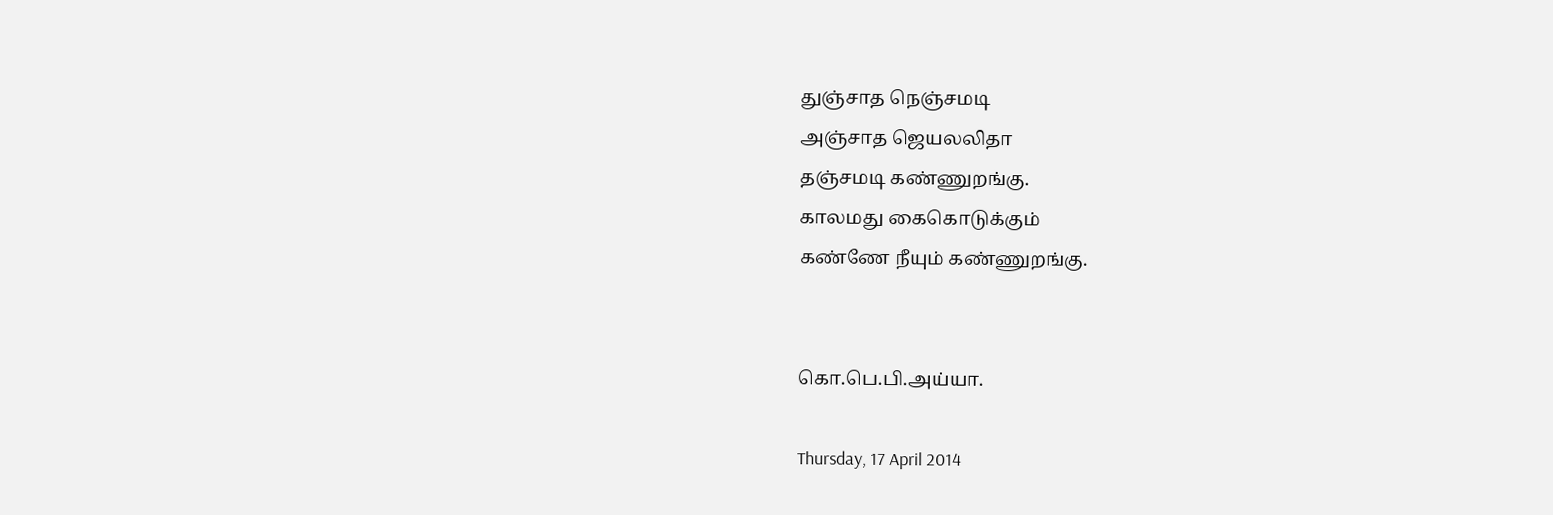துஞ்சாத நெஞ்சமடி
அஞ்சாத ஜெயலலிதா
தஞ்சமடி கண்ணுறங்கு.
காலமது கைகொடுக்கும்
கண்ணே நீயும் கண்ணுறங்கு.


கொ.பெ.பி.அய்யா.

Thursday, 17 April 2014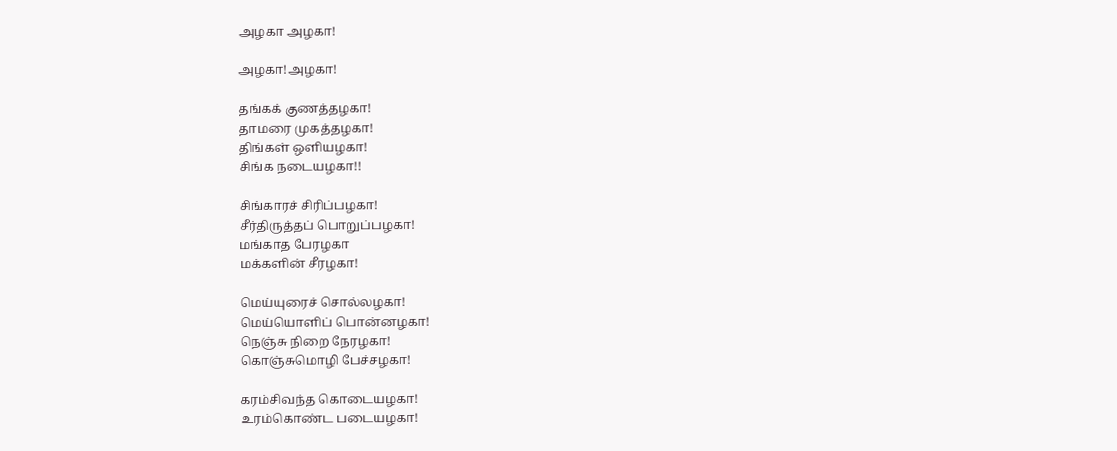அழகா அழகா!

அழகா!அழகா!

தங்கக் குணத்தழகா!
தாமரை முகத்தழகா!
திங்கள் ஒளியழகா!
சிங்க நடையழகா!!

சிங்காரச் சிரிப்பழகா!
சீர்திருத்தப் பொறுப்பழகா!
மங்காத பேரழகா
மக்களின் சீரழகா!

மெய்யுரைச் சொல்லழகா!
மெய்யொளிப் பொன்னழகா!
நெஞ்சு நிறை நேரழகா!
கொஞ்சுமொழி பேச்சழகா!

கரம்சிவந்த கொடையழகா!
உரம்கொண்ட படையழகா!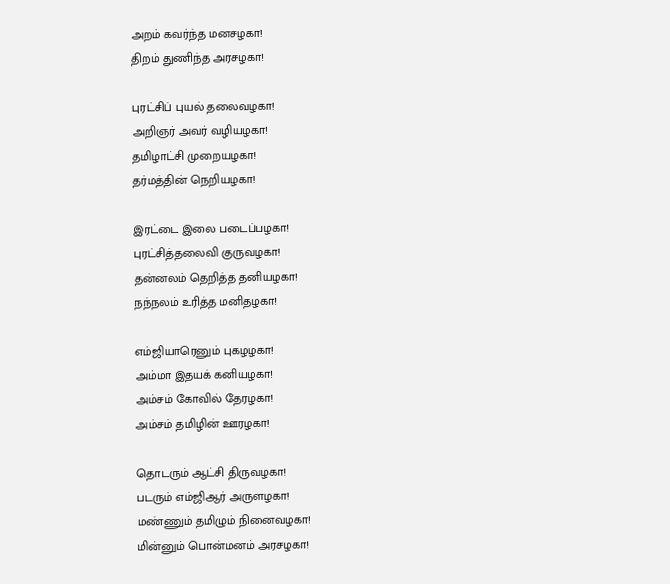அறம் கவர்ந்த மனசழகா!
திறம் துணிந்த அரசழகா!

புரட்சிப் புயல் தலைவழகா!
அறிஞர் அவர் வழியழகா!
தமிழாட்சி முறையழகா!
தர்மத்தின் நெறியழகா!

இரட்டை இலை படைப்பழகா!
புரட்சித்தலைவி குருவழகா!
தன்னலம் தெறித்த தனியழகா!
நந்நலம் உரித்த மனிதழகா!

எம்ஜியாரெனும் புகழழகா!
அம்மா இதயக் கனியழகா!
அம்சம் கோவில் தேரழகா!
அம்சம் தமிழின் ஊரழகா!

தொடரும் ஆட்சி திருவழகா!
படரும் எம்ஜிஆர் அருளழகா!
மண்ணும் தமிழும் நினைவழகா!
மின்னும் பொன்மனம் அரசழகா!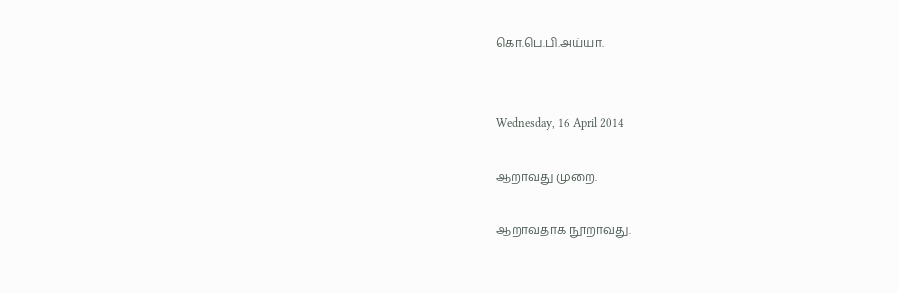கொ.பெ.பி.அய்யா.


Wednesday, 16 April 2014

ஆறாவது முறை.

ஆறாவதாக நூறாவது.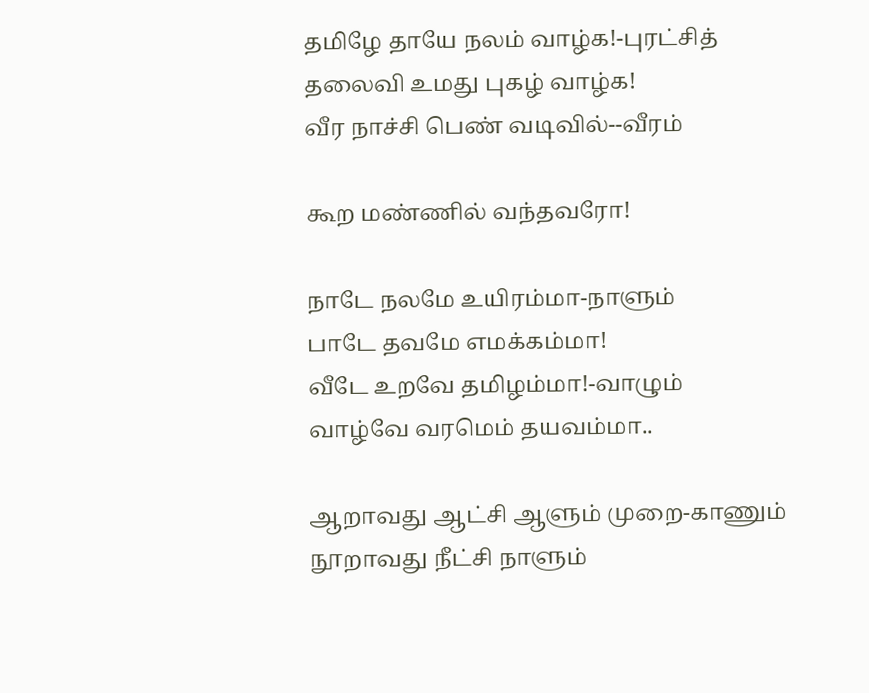தமிழே தாயே நலம் வாழ்க!-புரட்சித்
தலைவி உமது புகழ் வாழ்க!
வீர நாச்சி பெண் வடிவில்--வீரம்

கூற மண்ணில் வந்தவரோ!

நாடே நலமே உயிரம்மா-நாளும்
பாடே தவமே எமக்கம்மா!
வீடே உறவே தமிழம்மா!-வாழும்
வாழ்வே வரமெம் தயவம்மா..

ஆறாவது ஆட்சி ஆளும் முறை-காணும்
நூறாவது நீட்சி நாளும்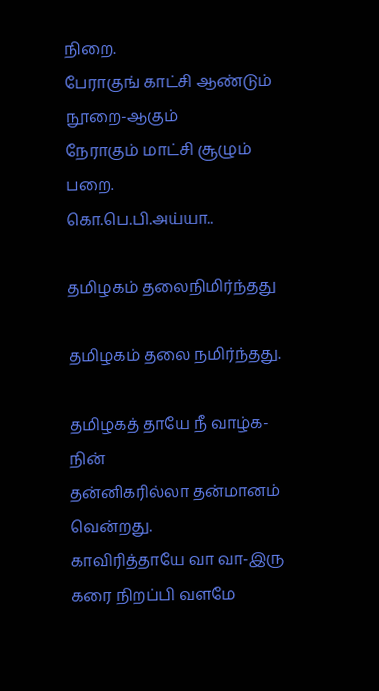நிறை.
பேராகுங் காட்சி ஆண்டும் நூறை-ஆகும்
நேராகும் மாட்சி சூழும் பறை.
கொ.பெ.பி.அய்யா..

தமிழகம் தலைநிமிர்ந்தது

தமிழகம் தலை நமிர்ந்தது.

தமிழகத் தாயே நீ வாழ்க-நின்
தன்னிகரில்லா தன்மானம் வென்றது.
காவிரித்தாயே வா வா-இரு
கரை நிறப்பி வளமே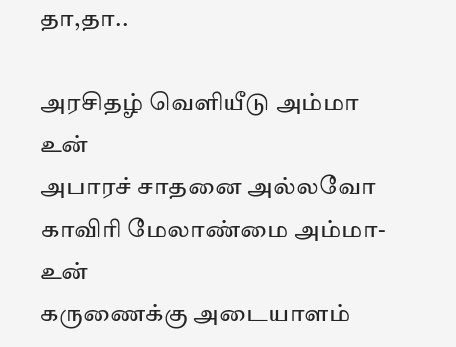தா,தா..

அரசிதழ் வெளியீடு அம்மா உன்
அபாரச் சாதனை அல்லவோ
காவிரி மேலாண்மை அம்மா-உன்
கருணைக்கு அடையாளம்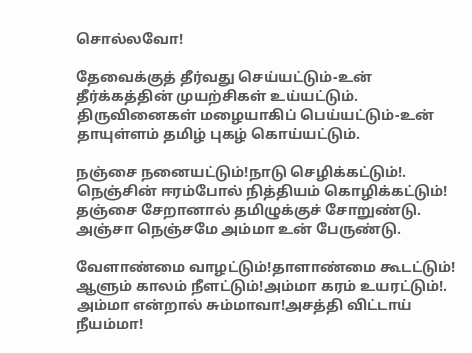சொல்லவோ!

தேவைக்குத் தீர்வது செய்யட்டும்-உன்
தீர்க்கத்தின் முயற்சிகள் உய்யட்டும்.
திருவினைகள் மழையாகிப் பெய்யட்டும்-உன்
தாயுள்ளம் தமிழ் புகழ் கொய்யட்டும்.

நஞ்சை நனையட்டும்!நாடு செழிக்கட்டும்!.
நெஞ்சின் ஈரம்போல் நித்தியம் கொழிக்கட்டும்!
தஞ்சை சேறானால் தமிழுக்குச் சோறுண்டு.
அஞ்சா நெஞ்சமே அம்மா உன் பேருண்டு.

வேளாண்மை வாழட்டும்!தாளாண்மை கூடட்டும்!
ஆளும் காலம் நீளட்டும்!அம்மா கரம் உயரட்டும்!.
அம்மா என்றால் சும்மாவா!அசத்தி விட்டாய் நீயம்மா!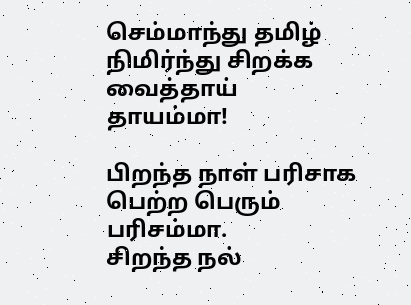செம்மாந்து தமிழ் நிமிர்ந்து சிறக்க வைத்தாய் தாயம்மா!

பிறந்த நாள் பரிசாக பெற்ற பெரும் பரிசம்மா.
சிறந்த நல்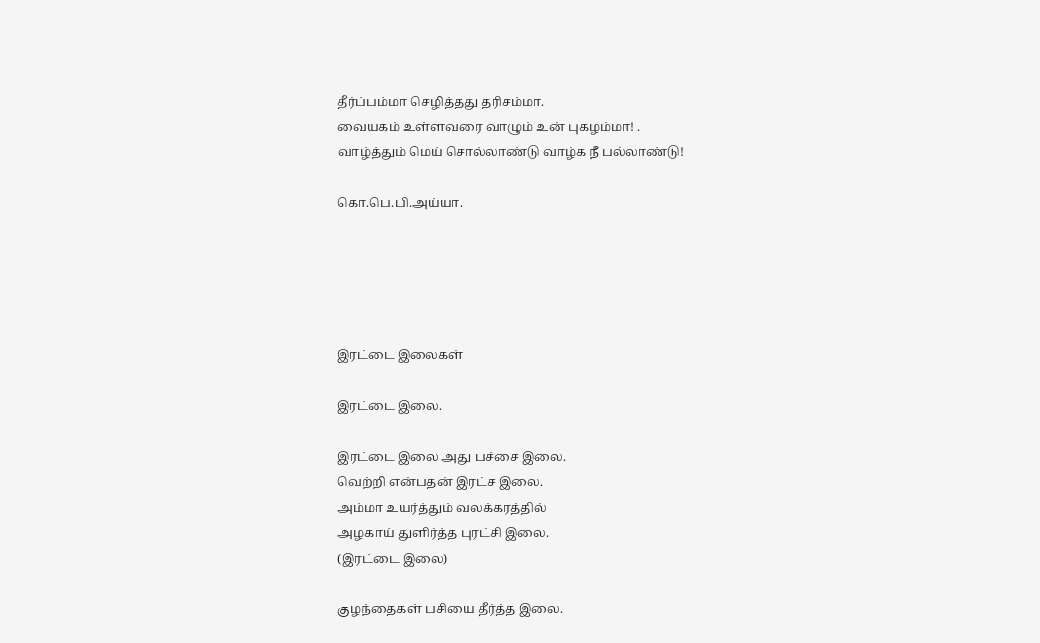தீர்ப்பம்மா செழித்தது தரிசம்மா.
வையகம் உள்ளவரை வாழும் உன் புகழம்மா! .
வாழ்த்தும் மெய் சொல்லாண்டு வாழ்க நீ பல்லாண்டு!

கொ.பெ.பி.அய்யா.





இரட்டை இலைகள்

இரட்டை இலை.

இரட்டை இலை அது பச்சை இலை.
வெற்றி என்பதன் இரட்ச இலை.
அம்மா உயர்த்தும் வலக்கரத்தில்
அழகாய் துளிர்த்த புரட்சி இலை.
(இரட்டை இலை)

குழந்தைகள் பசியை தீர்த்த இலை.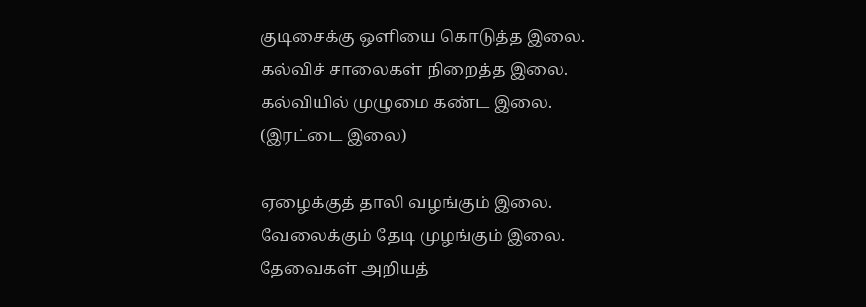குடிசைக்கு ஒளியை கொடுத்த இலை.
கல்விச் சாலைகள் நிறைத்த இலை.
கல்வியில் முழுமை கண்ட இலை.
(இரட்டை இலை)

ஏழைக்குத் தாலி வழங்கும் இலை.
வேலைக்கும் தேடி முழங்கும் இலை.
தேவைகள் அறியத்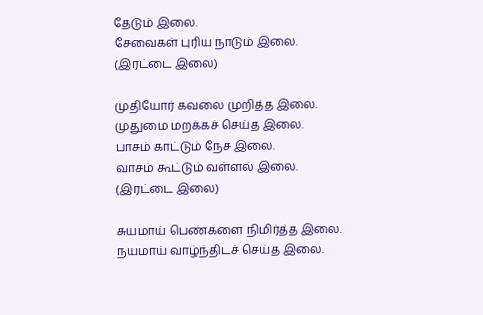தேடும் இலை.
சேவைகள் புரிய நாடும் இலை.
(இரட்டை இலை)

முதியோர் கவலை முறித்த இலை.
முதுமை மறக்கச் செய்த இலை.
பாசம் காட்டும் நேச இலை.
வாசம் கூட்டும் வள்ளல் இலை.
(இரட்டை இலை)

சுயமாய் பெண்களை நிமிர்த்த இலை.
நயமாய் வாழ்ந்திடச் செய்த இலை.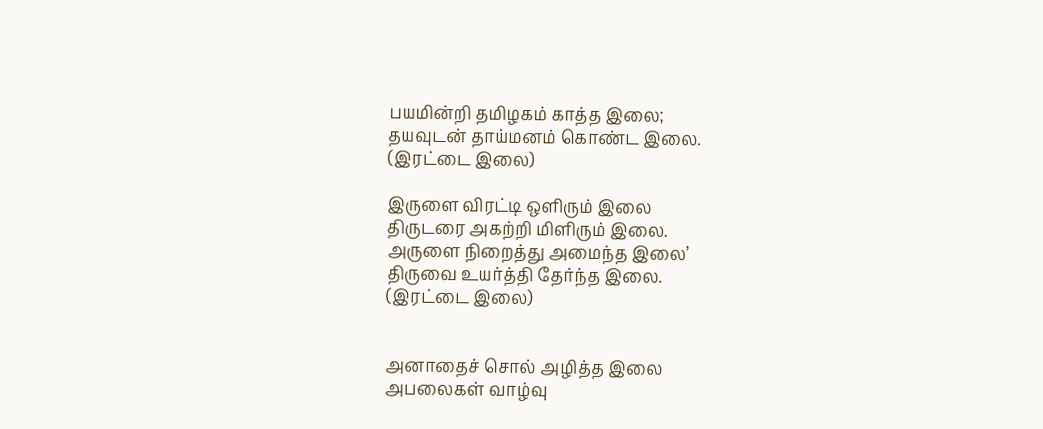பயமின்றி தமிழகம் காத்த இலை;
தயவுடன் தாய்மனம் கொண்ட இலை.
(இரட்டை இலை)

இருளை விரட்டி ஒளிரும் இலை
திருடரை அகற்றி மிளிரும் இலை.
அருளை நிறைத்து அமைந்த இலை’
திருவை உயர்த்தி தேர்ந்த இலை.
(இரட்டை இலை)


அனாதைச் சொல் அழித்த இலை
அபலைகள் வாழ்வு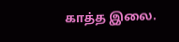காத்த இலை.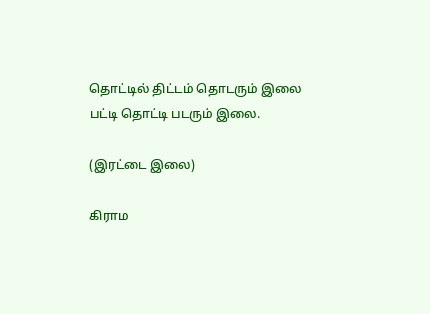தொட்டில் திட்டம் தொடரும் இலை
பட்டி தொட்டி படரும் இலை.

(இரட்டை இலை)

கிராம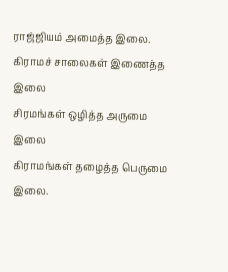ராஜ்ஜியம் அமைத்த இலை.
கிராமச் சாலைகள் இணைத்த இலை
சிரமங்கள் ஒழித்த அருமை இலை
கிராமங்கள் தழைத்த பெருமை இலை.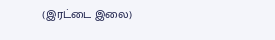(இரட்டை இலை)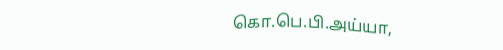கொ.பெ.பி.அய்யா,